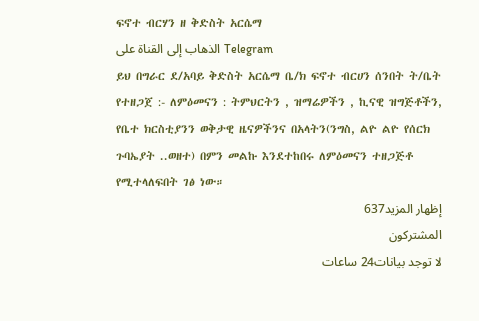ፍኖተ ብርሃን ዘ ቅድስት አርሴማ
الذهاب إلى القناة على Telegram
ይህ በግራር ደ/አባይ ቅድስት አርሴማ ቤ/ክ ፍኖተ ብርሀን ሰንበት ት/ቤት የተዘጋጀ :- ለምዕመናን : ትምህርትን , ዝማሬዎችን , ኪናዊ ዝግጅቶችን, የቤተ ክርስቲያንን ወቅታዊ ዜናዎችንና በአላትን(ንግስ, ልዮ ልዮ የሰርክ ጉባኤያት ..ወዘተ) በምን መልኩ እንደተከበሩ ለምዕመናን ተዘጋጅቶ የሚተላለፍበት ገፅ ነው።
إظهار المزيد637
المشتركون
لا توجد بيانات24 ساعات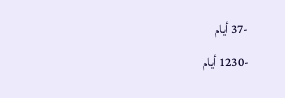-37 أيام
-1230 أيام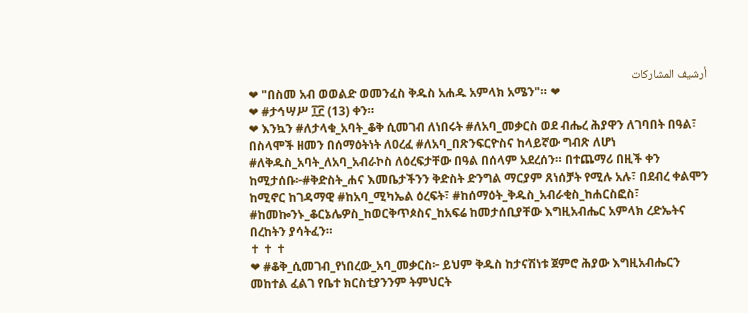أرشيف المشاركات
❤ "በስመ አብ ወወልድ ወመንፈስ ቅዱስ አሐዱ አምላክ አሜን"። ❤
❤ #ታኅሣሥ ፲፫ (13) ቀን።
❤ እንኳን #ለታላቁ_አባት_ቆቅ ሲመገብ ለነበሩት #ለአባ_መቃርስ ወደ ብሔረ ሕያዋን ለገባበት በዓል፣ በስላሞች ዘመን በሰማዕትነት ለዐረፈ #ለአባ_በጽንፍርዮስና ከላይኛው ግብጽ ለሆነ #ለቅዱስ_አባት_ለአባ_አብራኮስ ለዕረፍታቸው በዓል በሰላም አደረሰን። በተጨማሪ በዚች ቀን ከሚታሰቡ፦#ቅድስት_ሐና እመቤታችንን ቅድስት ድንግል ማርያም ጸነሰቻት የሚሉ አሉ፣ በደብረ ቀልሞን ከሚኖር ከገዳማዊ #ከአባ_ሚካኤል ዕረፍት፣ #ከሰማዕት_ቅዱስ_አብራቂስ_ከሐርስፎስ፣ #ከመኰንኑ_ቆርኔሌዎስ_ከወርቅጥጶስና_ከአፍሬ ከመታሰቢያቸው እግዚአብሔር አምላክ ረድኤትና በረከትን ያሳትፈን።
✝ ✝ ✝
❤ #ቆቅ_ሲመገብ_የነበረው_አባ_መቃርስ፦ ይህም ቅዱስ ከታናሽነቱ ጀምሮ ሕያው እግዚአብሔርን መከተል ፈልገ የቤተ ክርስቲያንንም ትምህርት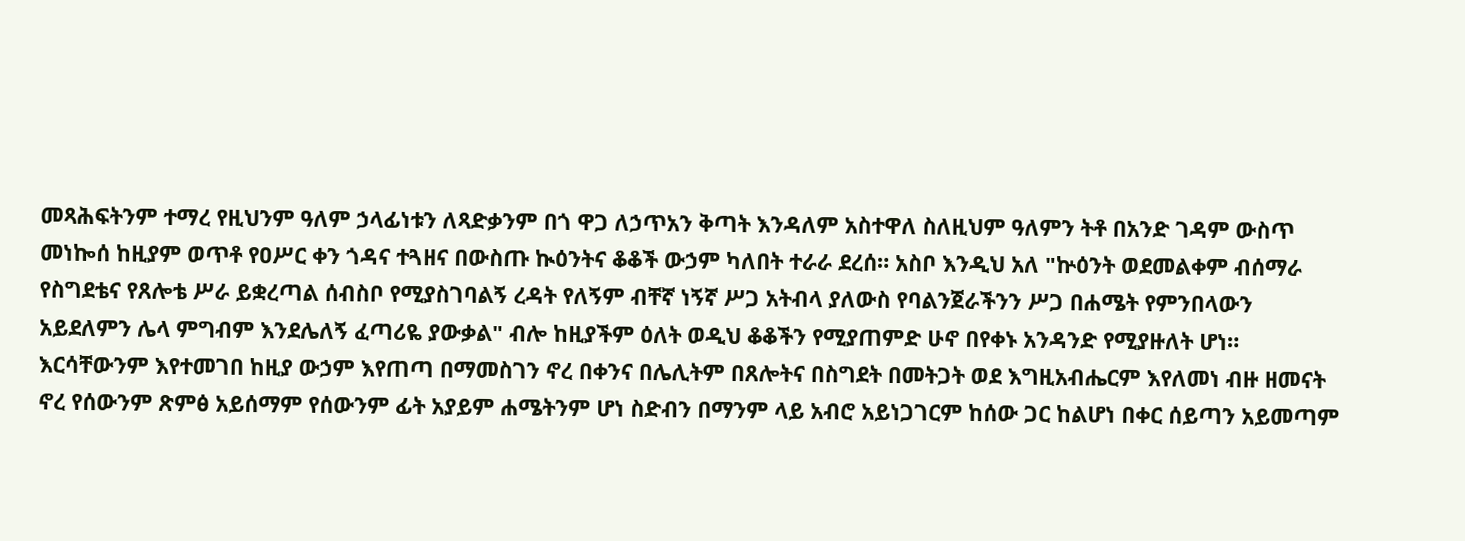መጻሕፍትንም ተማረ የዚህንም ዓለም ኃላፊነቱን ለጻድቃንም በጎ ዋጋ ለኃጥአን ቅጣት እንዳለም አስተዋለ ስለዚህም ዓለምን ትቶ በአንድ ገዳም ውስጥ መነኰሰ ከዚያም ወጥቶ የዐሥር ቀን ጎዳና ተጓዘና በውስጡ ኲዕንትና ቆቆች ውኃም ካለበት ተራራ ደረሰ። አስቦ እንዲህ አለ "ኵዕንት ወደመልቀም ብሰማራ የስግደቴና የጸሎቴ ሥራ ይቋረጣል ሰብስቦ የሚያስገባልኝ ረዳት የለኝም ብቸኛ ነኝኛ ሥጋ አትብላ ያለውስ የባልንጀራችንን ሥጋ በሐሜት የምንበላውን አይደለምን ሌላ ምግብም እንደሌለኝ ፈጣሪዬ ያውቃል" ብሎ ከዚያችም ዕለት ወዲህ ቆቆችን የሚያጠምድ ሁኖ በየቀኑ አንዳንድ የሚያዙለት ሆነ። እርሳቸውንም እየተመገበ ከዚያ ውኃም እየጠጣ በማመስገን ኖረ በቀንና በሌሊትም በጸሎትና በስግደት በመትጋት ወደ እግዚአብሔርም እየለመነ ብዙ ዘመናት ኖረ የሰውንም ጽምፅ አይሰማም የሰውንም ፊት አያይም ሐሜትንም ሆነ ስድብን በማንም ላይ አብሮ አይነጋገርም ከሰው ጋር ከልሆነ በቀር ሰይጣን አይመጣም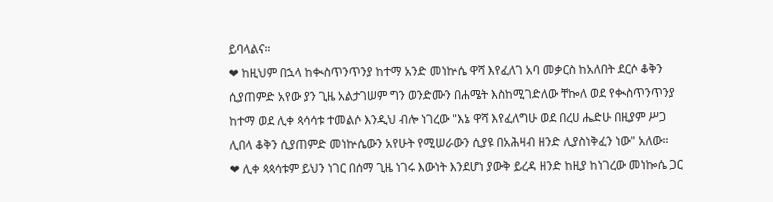ይባላልና።
❤ ከዚህም በኋላ ከቊስጥንጥንያ ከተማ አንድ መነኵሴ ዋሻ እየፈለገ አባ መቃርስ ከአለበት ደርሶ ቆቅን ሲያጠምድ አየው ያን ጊዜ አልታገሠም ግን ወንድሙን በሐሜት እስከሚገድለው ቸኰለ ወደ የቊስጥንጥንያ ከተማ ወደ ሊቀ ጳሳሳቱ ተመልሶ እንዲህ ብሎ ነገረው "እኔ ዋሻ እየፈለግሁ ወደ በረሀ ሔድሁ በዚያም ሥጋ ሊበላ ቆቅን ሲያጠምድ መነኵሴውን አየሁት የሚሠራውን ሲያዩ በአሕዛብ ዘንድ ሊያስነቅፈን ነው" አለው።
❤ ሊቀ ጳጳሳቱም ይህን ነገር በሰማ ጊዜ ነገሩ እውነት እንደሆነ ያውቅ ይረዳ ዘንድ ከዚያ ከነገረው መነኰሴ ጋር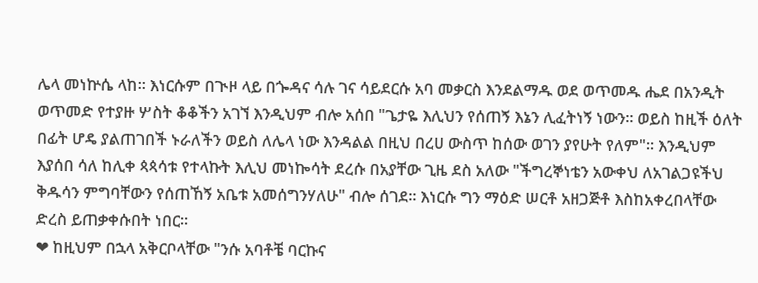ሌላ መነኵሴ ላከ። እነርሱም በጒዞ ላይ በጐዳና ሳሉ ገና ሳይደርሱ አባ መቃርስ እንደልማዱ ወደ ወጥመዱ ሔደ በአንዲት ወጥመድ የተያዙ ሦስት ቆቆችን አገኘ እንዲህም ብሎ አሰበ "ጌታዬ እሊህን የሰጠኝ እኔን ሊፈትነኝ ነውን። ወይስ ከዚች ዕለት በፊት ሆዴ ያልጠገበች ኑራለችን ወይስ ለሌላ ነው እንዳልል በዚህ በረሀ ውስጥ ከሰው ወገን ያየሁት የለም"። እንዲህም እያሰበ ሳለ ከሊቀ ጳጳሳቱ የተላኩት እሊህ መነኰሳት ደረሱ በአያቸው ጊዜ ደስ አለው "ችግረኞነቴን አውቀህ ለአገልጋዩችህ ቅዱሳን ምግባቸውን የሰጠኸኝ አቤቱ አመሰግንሃለሁ" ብሎ ሰገደ። እነርሱ ግን ማዕድ ሠርቶ አዘጋጅቶ እስከአቀረበላቸው ድረስ ይጠቃቀሱበት ነበር።
❤ ከዚህም በኋላ አቅርቦላቸው "ንሱ አባቶቼ ባርኩና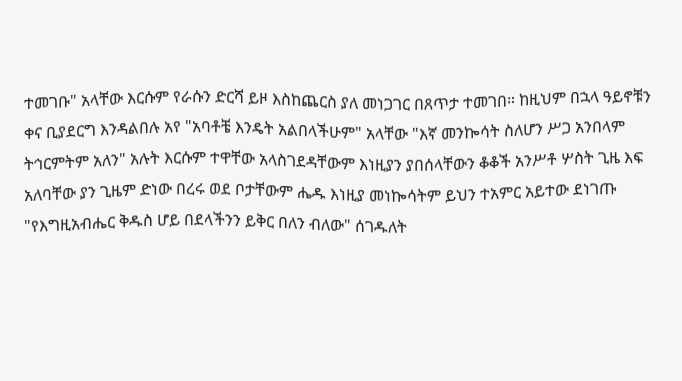ተመገቡ" አላቸው እርሱም የራሱን ድርሻ ይዞ እስከጨርስ ያለ መነጋገር በጸጥታ ተመገበ። ከዚህም በኋላ ዓይኖቹን ቀና ቢያደርግ እንዳልበሉ አየ "አባቶቼ እንዴት አልበላችሁም" አላቸው "እኛ መንኰሳት ስለሆን ሥጋ አንበላም ትኅርምትም አለን" አሉት እርሱም ተዋቸው አላስገደዳቸውም እነዚያን ያበሰላቸውን ቆቆች አንሥቶ ሦስት ጊዜ እፍ አለባቸው ያን ጊዜም ድነው በረሩ ወደ ቦታቸውም ሔዱ እነዚያ መነኰሳትም ይህን ተአምር አይተው ደነገጡ "የእግዚአብሔር ቅዱስ ሆይ በደላችንን ይቅር በለን ብለው" ሰገዱለት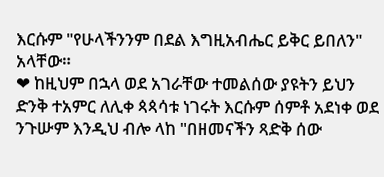እርሱም "የሁላችንንም በደል እግዚአብሔር ይቅር ይበለን" አላቸው።
❤ ከዚህም በኋላ ወደ አገራቸው ተመልሰው ያዩትን ይህን ድንቅ ተአምር ለሊቀ ጳጳሳቱ ነገሩት እርሱም ሰምቶ አደነቀ ወደ ንጉሡም እንዲህ ብሎ ላከ "በዘመናችን ጻድቅ ሰው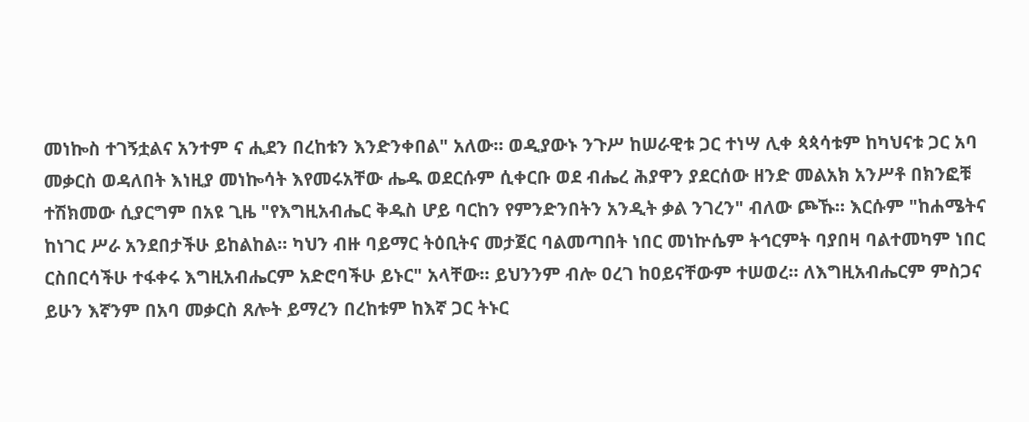መነኰስ ተገኝቷልና አንተም ና ሒደን በረከቱን እንድንቀበል" አለው። ወዲያውኑ ንጉሥ ከሠራዊቱ ጋር ተነሣ ሊቀ ጳጳሳቱም ከካህናቱ ጋር አባ መቃርስ ወዳለበት እነዚያ መነኰሳት እየመሩአቸው ሔዱ ወደርሱም ሲቀርቡ ወደ ብሔረ ሕያዋን ያደርሰው ዘንድ መልአክ አንሥቶ በክንፎቹ ተሽክመው ሲያርግም በአዩ ጊዜ "የእግዚአብሔር ቅዱስ ሆይ ባርከን የምንድንበትን አንዲት ቃል ንገረን" ብለው ጮኹ። እርሱም "ከሐሜትና ከነገር ሥራ አንደበታችሁ ይከልከል። ካህን ብዙ ባይማር ትዕቢትና መታጀር ባልመጣበት ነበር መነኵሴም ትኅርምት ባያበዛ ባልተመካም ነበር ርስበርሳችሁ ተፋቀሩ እግዚአብሔርም አድሮባችሁ ይኑር" አላቸው። ይህንንም ብሎ ዐረገ ከዐይናቸውም ተሠወረ። ለእግዚአብሔርም ምስጋና ይሁን እኛንም በአባ መቃርስ ጸሎት ይማረን በረከቱም ከእኛ ጋር ትኑር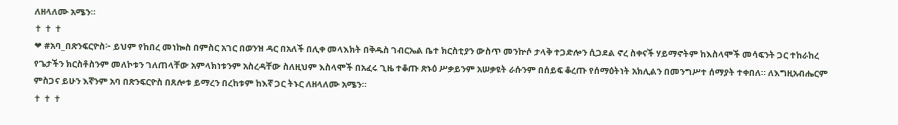ለዘላለሙ አሜን።
✝ ✝ ✝
❤ #አባ_በጽንፍርዮስ፦ ይህም የከበረ መነኰስ በምስር አገር በወንዝ ዳር በአለች በሊቀ መላእክት በቅዱስ ገብርኤል ቤተ ክርስቲያን ውስጥ መንኵሶ ታላቅ ተጋድሎን ሲጋደል ኖረ ስቀናች ሃይማኖትም ከእስላሞች መሳፍንት ጋር ተከራከረ የጌታችን ክርስቶስንም መለኮቱን ገለጠላቸው አምላክነቱንም አስረዳቸው ስለዚህም እስላሞች በአፈሩ ጊዜ ተቆጡ ጽኑዕ ሥቃይንም አሠቃዩት ራሱንም በሰይፍ ቆረጡ የሰማዕትነት አክሊልን በመንግሥተ ሰማያት ተቀበለ። ለእግዚአብሔርም ምስጋና ይሁን እኛንም አባ በጽንፍርዮስ በጸሎቱ ይማረን በረከቱም ከእኛ ጋር ትኑር ለዘላለሙ አሜን።
✝ ✝ ✝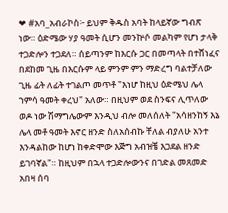❤ #አባ_አብራኮስ፦ ይህም ቅዱስ አባት ከላይኛው ግብጽ ነው። ዕድሜው ሃያ ዓመት ሲሆን መንኵሶ መልካም የሆነ ታላቅ ተጋድሎን ተጋደለ። ሰይጣንም ከእርሱ ጋር በመጣላት በተሸነፈና በደከመ ጊዜ በእርሱም ላይ ምንም ምን ማድረግ ባልተቻለው ጊዜ ፊት ለፊት ተገልጦ መጥቶ "እነሆ ከዚህ ዕድሜህ ሌላ ኀምሳ ዓመት ቀረህ" አለው። በዚህም ወደ ስንፍና ሊጥለው ወዶ ነው ሽማግሌውም እንዲህ ብሎ መለሰለት "አሳዘንከኝ እኔ ሌላ መቶ ዓመት እኖር ዘንድ ስለአሰብኩ ቸለል ብያለሁ አንተ እንዳልከው ከሆነ ከቀድሞው እጅግ አብዝቼ እጋደል ዘንድ ይገባኛል"። ከዚህም በኋላ ተጋድሎውንና በገድል መጸመድ አበዛ ሰባ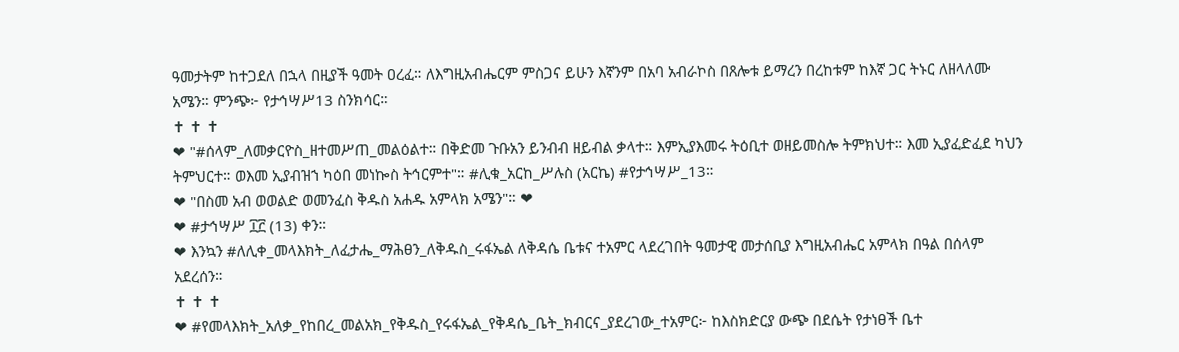ዓመታትም ከተጋደለ በኋላ በዚያች ዓመት ዐረፈ። ለእግዚአብሔርም ምስጋና ይሁን እኛንም በአባ አብራኮስ በጸሎቱ ይማረን በረከቱም ከእኛ ጋር ትኑር ለዘላለሙ አሜን። ምንጭ፦ የታኅሣሥ13 ስንክሳር።
✝ ✝ ✝
❤ "#ሰላም_ለመቃርዮስ_ዘተመሥጠ_መልዕልተ። በቅድመ ጉቡአን ይንብብ ዘይብል ቃላተ። እምኢያእመሩ ትዕቢተ ወዘይመስሎ ትምክህተ። እመ ኢያፈድፈደ ካህን ትምህርተ። ወእመ ኢያብዝኀ ካዕበ መነኰስ ትኅርምተ"። #ሊቁ_አርከ_ሥሉስ (አርኬ) #የታኅሣሥ_13።
❤ "በስመ አብ ወወልድ ወመንፈስ ቅዱስ አሐዱ አምላክ አሜን"። ❤
❤ #ታኅሣሥ ፲፫ (13) ቀን።
❤ እንኳን #ለሊቀ_መላእክት_ለፈታሔ_ማሕፀን_ለቅዱስ_ሩፋኤል ለቅዳሴ ቤቱና ተአምር ላደረገበት ዓመታዊ መታሰቢያ እግዚአብሔር አምላክ በዓል በሰላም አደረሰን።
✝ ✝ ✝
❤ #የመላእክት_አለቃ_የከበረ_መልአክ_የቅዱስ_የሩፋኤል_የቅዳሴ_ቤት_ክብርና_ያደረገው_ተአምር፦ ከእስክድርያ ውጭ በደሴት የታነፀች ቤተ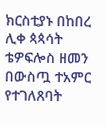ክርስቲያኑ በከበረ ሊቀ ጳጳሳት ቴዎፍሎስ ዘመን በውስጧ ተአምር የተገለጸባት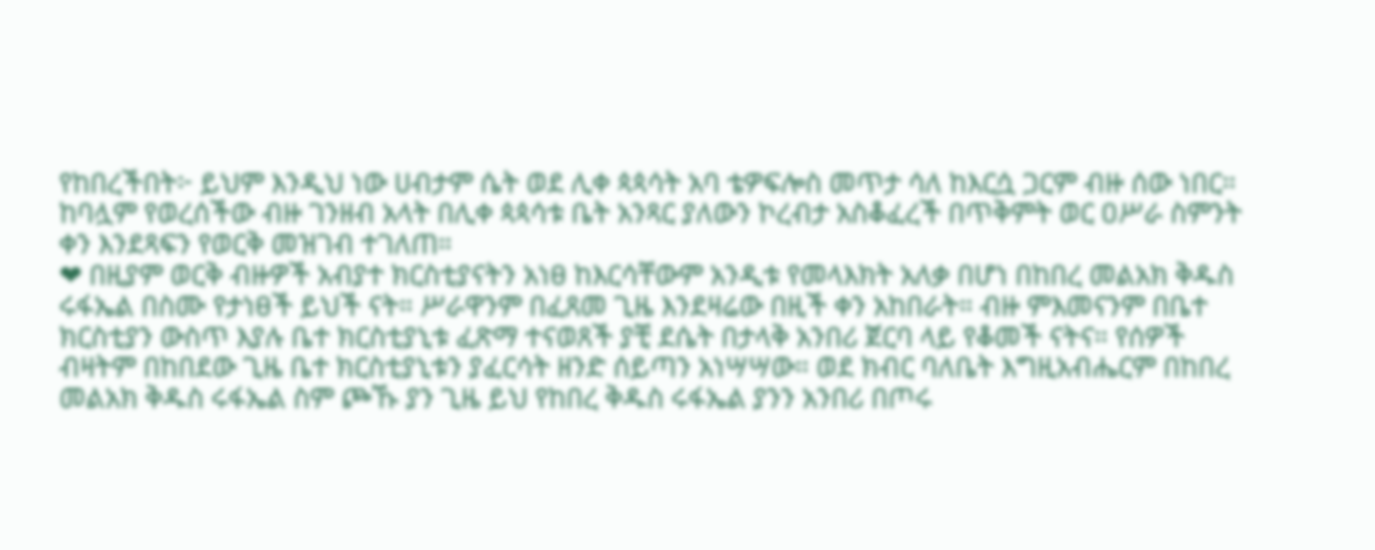የከበረችበት፦ ይህም እንዲህ ነው ሀብታም ሴት ወደ ሊቀ ጳጳሳት አባ ቴዎፍሎስ መጥታ ሳለ ከእርሷ ጋርም ብዙ ሰው ነበር። ከባሏም የወረሰችው ብዙ ገንዘብ አላት በሊቀ ጳጳሳቱ ቤት አንጻር ያለውን ኮረብታ አስቆፈረች በጥቅምት ወር ዐሥራ ስምንት ቀን እንደጻፍን የወርቅ መዝገብ ተገለጠ።
❤ በዚያም ወርቅ ብዙዎች አብያተ ክርስቲያናትን አነፀ ከእርሳቸውም አንዲቱ የመላእክት አለቃ በሆነ በከበረ መልአክ ቅዱስ ሩፋኤል በስሙ የታነፀች ይህች ናት። ሥራዋንም በፈጸመ ጊዜ እንደዛሬው በዚች ቀን አከበራት። ብዙ ምእመናንም በቤተ ክርስቲያን ውስጥ እያሉ ቤተ ክርስቲያኒቱ ፈጽማ ተናወጸች ያቺ ደሴት በታላቅ አንበሪ ጀርባ ላይ የቆመች ናትና። የሰዎች ብዛትም በከበደው ጊዜ ቤተ ክርስቲያኒቱን ያፈርሳት ዘንድ ሰይጣን አነሣሣው። ወደ ክብር ባለቤት እግዚአብሔርም በከበረ መልአክ ቅዱስ ሩፋኤል ስም ጮኹ ያን ጊዜ ይህ የከበረ ቅዱስ ሩፋኤል ያንን አንበሪ በጦሩ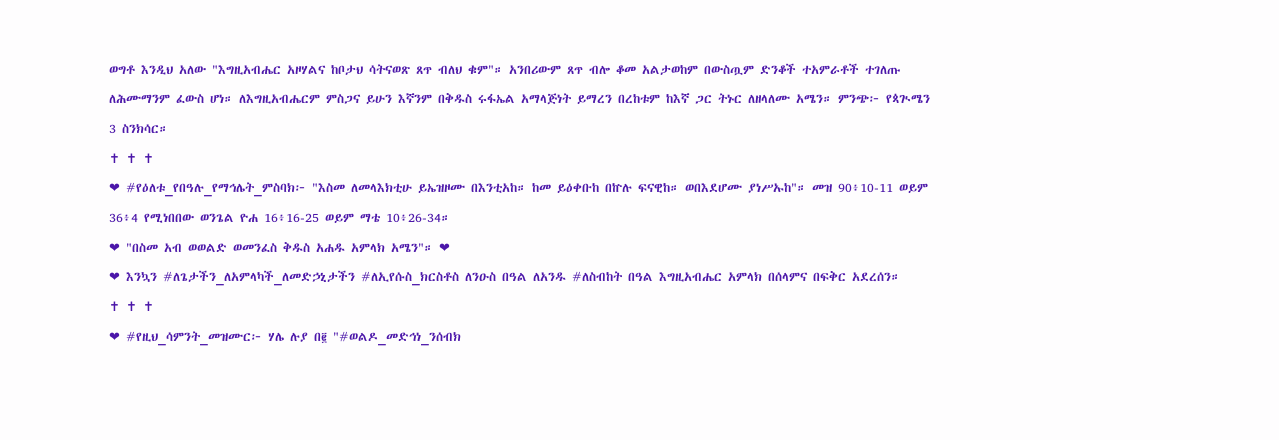ወግቶ እንዲህ አለው "እግዚአብሔር አዞሃልና ከቦታህ ሳትናወጽ ጸጥ ብለህ ቁም"። አንበሪውም ጸጥ ብሎ ቆመ አልታወከም በውስጧም ድንቆች ተአምራቶች ተገለጡ ለሕሙማንም ፈውስ ሆነ። ለእግዚአብሔርም ምስጋና ይሁን እኛንም በቅዱስ ሩፋኤል አማላጅነት ይማረን በረከቱም ከእኛ ጋር ትኑር ለዘላለሙ አሜን። ምንጭ፦ የጳጒሜን 3 ስንክሳር።
✝ ✝ ✝
❤ #የዕለቱ_የበዓሉ_የማኅሌት_ምስባክ፦ "እስመ ለመላእክቲሁ ይኤዝዞሙ በእንቲአከ። ከመ ይዕቀቡከ በኵሉ ፍናዊከ። ወበእደሆሙ ያነሥኡከ"። መዝ 90፥10-11 ወይም 36፥4 የሚነበበው ወንጌል ዮሐ 16፥16-25 ወይም ማቴ 10፥26-34።
❤ "በስመ አብ ወወልድ ወመንፈስ ቅዱስ አሐዱ አምላክ አሜን"። ❤
❤ እንኳን #ለጌታችን_ለአምላካች_ለመድኃኒታችን #ለኢየሱስ_ክርስቶስ ለንዑስ በዓል ለአንዱ #ለስብከት በዓል እግዚአብሔር አምላክ በሰላምና በፍቅር አደረሰን።
✝ ✝ ✝
❤ #የዚህ_ሳምንት_መዝሙር፦ ሃሌ ሉያ በ፪ "#ወልዶ_መድኅነ_ንሰብክ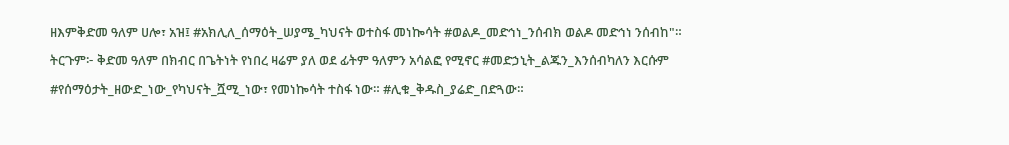ዘእምቅድመ ዓለም ሀሎ፣ አዝ፤ #አክሊለ_ሰማዕት_ሠያሜ_ካህናት ወተስፋ መነኰሳት #ወልዶ_መድኅነ_ንሰብክ ወልዶ መድኅነ ንሰብከ"። ትርጉም፦ ቅድመ ዓለም በክብር በጌትነት የነበረ ዛሬም ያለ ወደ ፊትም ዓለምን አሳልፎ የሚኖር #መድኃኒት_ልጁን_እንሰብካለን እርሱም #የሰማዕታት_ዘውድ_ነው_የካህናት_ሿሚ_ነው፣ የመነኰሳት ተስፋ ነው። #ሊቁ_ቅዱስ_ያሬድ_በድጓው።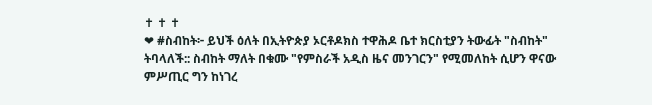✝ ✝ ✝
❤ #ስብከት፦ ይህች ዕለት በኢትዮጵያ ኦርቶዶክስ ተዋሕዶ ቤተ ክርስቲያን ትውፊት "ስብከት" ትባላለች:: ስብከት ማለት በቁሙ "የምስራች አዲስ ዜና መንገርን" የሚመለከት ሲሆን ዋናው ምሥጢር ግን ከነገረ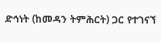ድኅነት (ከመዳን ትምሕርት) ጋር የተገናኘ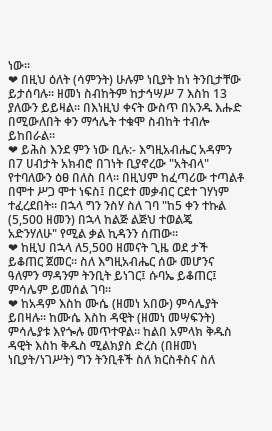ነው።
❤ በዚህ ዕለት (ሳምንት) ሁሉም ነቢያት ከነ ትንቢታቸው ይታሰባሉ። ዘመነ ስብከትም ከታኅሣሥ 7 እስከ 13 ያለውን ይይዛል። በእነዚህ ቀናት ውስጥ በአንዱ እሑድ በሚውለበት ቀን ማኅሌት ተቁሞ ስብከት ተብሎ ይከበራል።
❤ ይሕስ እንደ ምን ነው ቢሉ:- እግዚአብሔር አዳምን በ7 ሀብታት አክብሮ በገነት ቢያኖረው "አትብላ" የተባለውን ዕፀ በለስ በላ። በዚህም ከፈጣሪው ተጣልቶ በሞተ ሥጋ ሞተ ነፍስ፤ በርደተ መቃብር ርደተ ገሃነም ተፈረደበት። በኋላ ግን ንስሃ ስለ ገባ "ከ5 ቀን ተኩል (5,500 ዘመን) በኋላ ከልጅ ልጅህ ተወልጄ አድንሃለሁ" የሚል ቃል ኪዳንን ሰጠው።
❤ ከዚህ በኋላ ለ5,500 ዘመናት ጊዜ ወደ ታች ይቆጠር ጀመር። ስለ እግዚአብሔር ሰው መሆንና ዓለምን ማዳንም ትንቢት ይነገር፤ ሱባኤ ይቆጠር፤ ምሳሌም ይመሰል ገባ።
❤ ከአዳም እስከ ሙሴ (ዘመነ አበው) ምሳሌያት ይበዛሉ። ከሙሴ እስከ ዳዊት (ዘመነ መሣፍንት) ምሳሌያቱ እየጐሉ መጥተዋል። ከልበ አምላክ ቅዱስ ዳዊት እስከ ቅዱስ ሚልክያስ ድረስ (በዘመነ ነቢያት/ነገሥት) ግን ትንቢቶች ስለ ክርስቶስና ስለ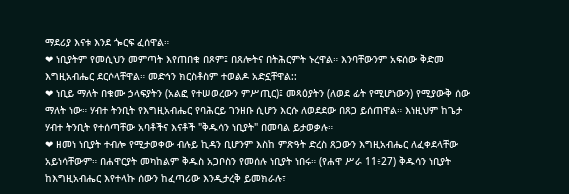ማደሪያ እናቱ እንደ ጐርፍ ፈሰዋል።
❤ ነቢያትም የመሲህን መምጣት እየጠበቁ በጾም፤ በጸሎትና በትሕርምት ኑረዋል። እንባቸውንም አፍሰው ቅድመ እግዚአብሔር ደርሶላቸዋል። መድኅን ክርስቶስም ተወልዶ አድኗቸዋል::
❤ ነቢይ ማለት በቁሙ ኃላፍያትን (አልፎ የተሠወረውን ምሥጢር)፤ መጻዕያትን (ለወደ ፊት የሚሆነውን) የሚያውቅ ሰው ማለት ነው። ሃብተ ትንቢት የእግዚአብሔር የባሕርይ ገንዘቡ ሲሆን እርሱ ለወደደው በጸጋ ይሰጠዋል። እነዚህም ከጌታ ሃብተ ትንቢት የተሰጣቸው አባቶችና እናቶች "ቅዱሳን ነቢያት" በመባል ይታወቃሉ።
❤ ዘመነ ነቢያት ተብሎ የሚታወቀው ብሉይ ኪዳን ቢሆንም እስከ ምጽዓት ድረስ ጸጋውን እግዚአብሔር ለፈቀደላቸው አይነሳቸውም። በሐዋርያት መካከልም ቅዱስ አጋቦስን የመሰሉ ነቢያት ነበሩ። (የሐዋ ሥራ 11፥27) ቅዱሳን ነቢያት ከእግዚአብሔር እየተላኩ ሰውን ከፈጣሪው እንዲታረቅ ይመክራሉ፣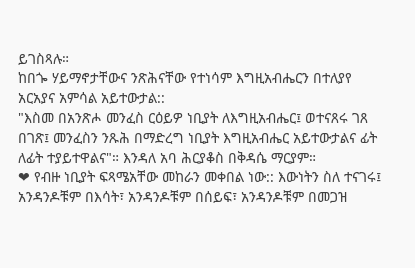ይገስጻሉ።
ከበጐ ሃይማኖታቸውና ንጽሕናቸው የተነሳም እግዚአብሔርን በተለያየ አርአያና አምሳል አይተውታል::
"እስመ በአንጽሖ መንፈስ ርዕይዎ ነቢያት ለእግዚአብሔር፤ ወተናጸሩ ገጸ በገጽ፤ መንፈስን ንጹሕ በማድረግ ነቢያት እግዚአብሔር አይተውታልና ፊት ለፊት ተያይተዋልና"። እንዳለ አባ ሕርያቆስ በቅዳሴ ማርያም።
❤ የብዙ ነቢያት ፍጻሜአቸው መከራን መቀበል ነው:: እውነትን ስለ ተናገሩ፤ አንዳንዶቹም በእሳት፣ አንዳንዶቹም በሰይፍ፣ አንዳንዶቹም በመጋዝ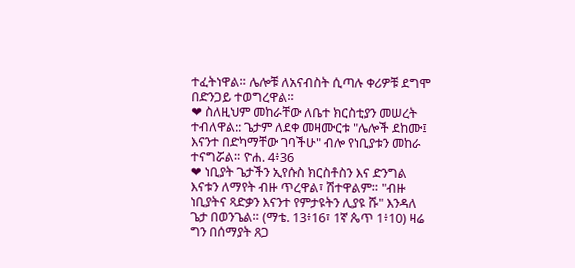ተፈትነዋል። ሌሎቹ ለአናብስት ሲጣሉ ቀሪዎቹ ደግሞ በድንጋይ ተወግረዋል።
❤ ስለዚህም መከራቸው ለቤተ ክርስቲያን መሠረት ተብለዋል:: ጌታም ለደቀ መዛሙርቱ "ሌሎች ደከሙ፤ እናንተ በድካማቸው ገባችሁ" ብሎ የነቢያቱን መከራ ተናግሯል። ዮሐ. 4፥36
❤ ነቢያት ጌታችን ኢየሱስ ክርስቶስን እና ድንግል እናቱን ለማየት ብዙ ጥረዋል፣ ሽተዋልም። "ብዙ ነቢያትና ጻድቃን እናንተ የምታዩትን ሊያዩ ሹ" እንዳለ ጌታ በወንጌል። (ማቴ. 13፥16፣ 1ኛ ጴጥ 1፥10) ዛሬ ግን በሰማያት ጸጋ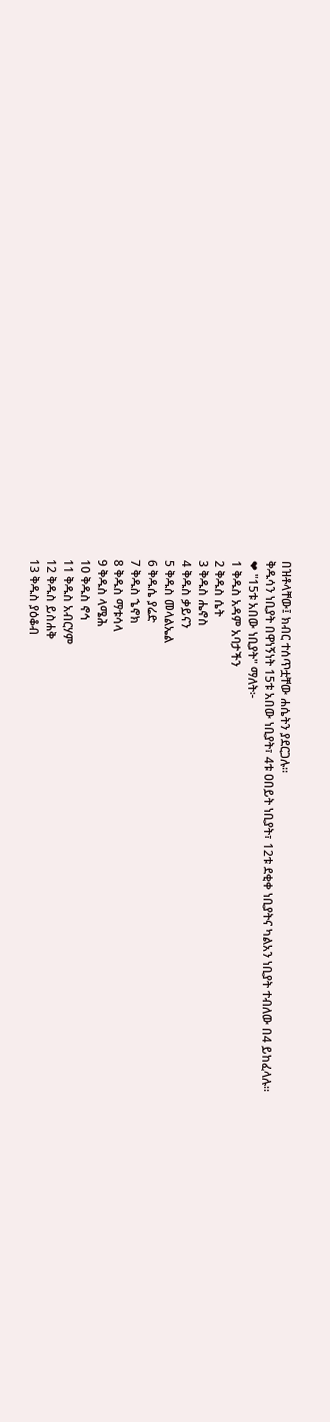በዝቶላቸው፤ ክብር ተሰጥቷቸው ሐሴትን ያደርጋሉ።
ቅዱሳን ነቢያት በዋነኝነት 15ቱ አበው ነቢያት፣ 4ቱ ዐበይት ነቢያት፣ 12ቱ ደቂቀ ነቢያትና ካልአን ነቢያት ተብለው በ4 ይከፈላሉ።
❤ "15ቱ አበው ነቢያት" ማለት፦
1 ቅዱስ አዳም አባታችን
2 ቅዱስ ሴት
3 ቅዱስ ሔኖስ
4 ቅዱስ ቃይናን
5 ቅዱስ መላልኤል
6 ቅዱሴ ያሬድ
7 ቅዱስ ኄኖክ
8 ቅዱስ ማቱሳላ
9 ቅዱስ ላሜሕ
10 ቅዱስ ኖኅ
11 ቅዱስ አብርሃም
12 ቅዱስ ይስሐቅ
13 ቅዱስ ያዕቆብ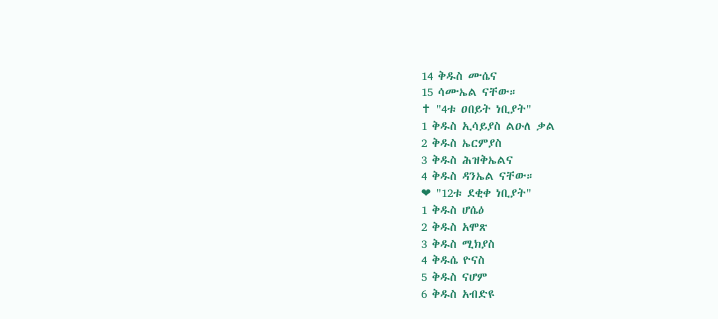14 ቅዱስ ሙሴና
15 ሳሙኤል ናቸው።
✝ "4ቱ ዐበይት ነቢያት"
1 ቅዱስ ኢሳይያስ ልዑለ ቃል
2 ቅዱስ ኤርምያስ
3 ቅዱስ ሕዝቅኤልና
4 ቅዱስ ዳንኤል ናቸው።
❤ "12ቱ ደቂቀ ነቢያት"
1 ቅዱስ ሆሴዕ
2 ቅዱስ አሞጽ
3 ቅዱስ ሚክያስ
4 ቅዱሴ ዮናስ
5 ቅዱስ ናሆም
6 ቅዱስ አብድዩ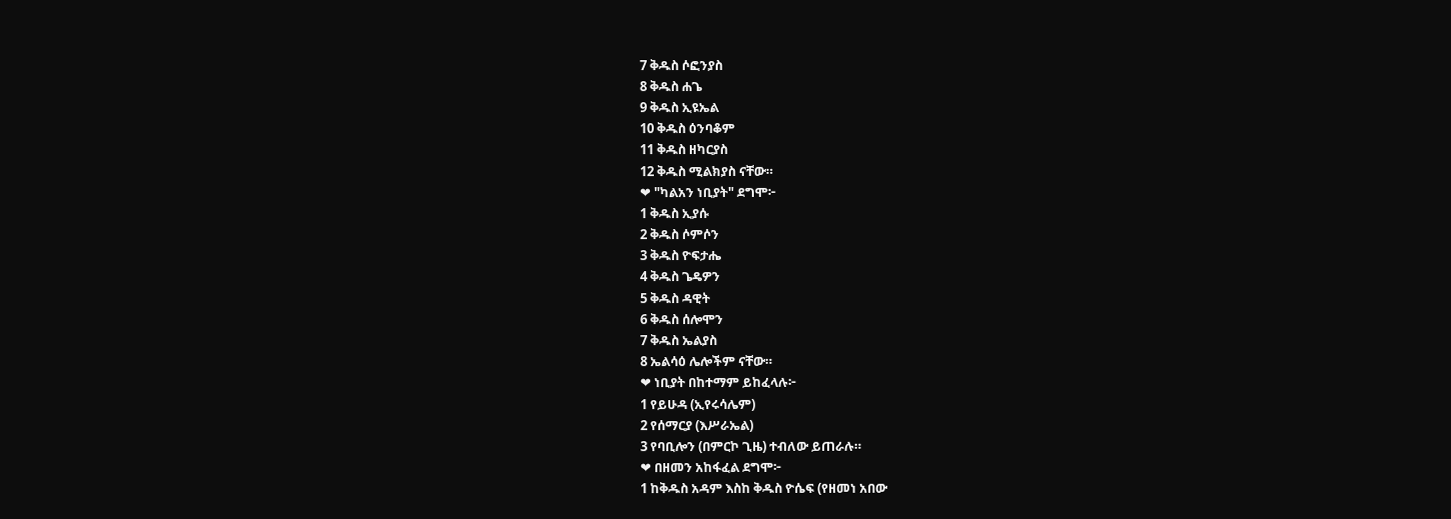7 ቅዱስ ሶፎንያስ
8 ቅዱስ ሐጌ
9 ቅዱስ ኢዩኤል
10 ቅዱስ ዕንባቆም
11 ቅዱስ ዘካርያስ
12 ቅዱስ ሚልክያስ ናቸው።
❤ "ካልአን ነቢያት" ደግሞ፦
1 ቅዱስ ኢያሱ
2 ቅዱስ ሶምሶን
3 ቅዱስ ዮፍታሔ
4 ቅዱስ ጌዴዎን
5 ቅዱስ ዳዊት
6 ቅዱስ ሰሎሞን
7 ቅዱስ ኤልያስ
8 ኤልሳዕ ሌሎችም ናቸው።
❤ ነቢያት በከተማም ይከፈላሉ፦
1 የይሁዳ (ኢየሩሳሌም)
2 የሰማርያ (እሥራኤል)
3 የባቢሎን (በምርኮ ጊዜ) ተብለው ይጠራሉ።
❤ በዘመን አከፋፈል ደግሞ፦
1 ከቅዱስ አዳም እስከ ቅዱስ ዮሴፍ (የዘመነ አበው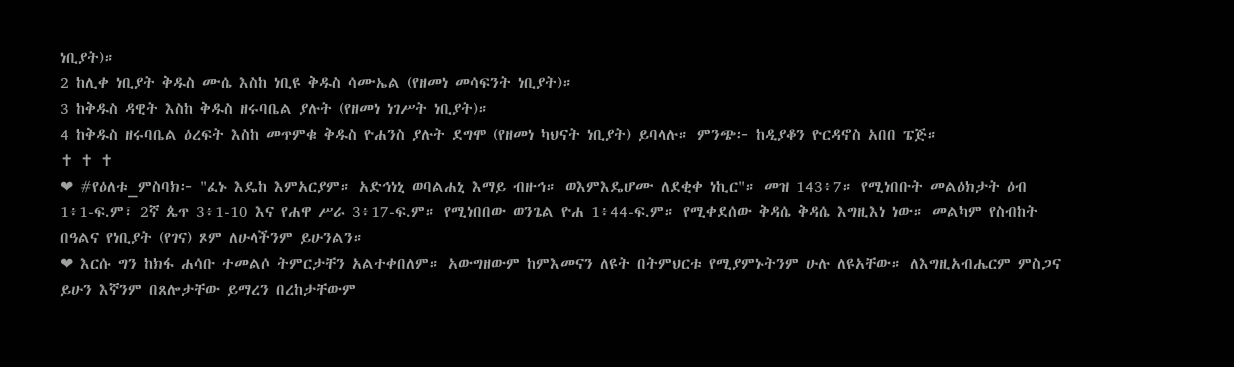ነቢያት)።
2 ከሊቀ ነቢያት ቅዱስ ሙሴ እስከ ነቢዩ ቅዱስ ሳሙኤል (የዘመነ መሳፍንት ነቢያት)።
3 ከቅዱስ ዳዊት እስከ ቅዱስ ዘሩባቤል ያሉት (የዘመነ ነገሥት ነቢያት)።
4 ከቅዱስ ዘሩባቤል ዕረፍት እስከ መጥምቁ ቅዱስ ዮሐንስ ያሉት ደግሞ (የዘመነ ካህናት ነቢያት) ይባላሉ። ምንጭ፦ ከዲያቆን ዮርዳኖስ አበበ ፔጅ።
✝ ✝ ✝
❤ #የዕለቱ_ምስባክ፦ "ፈኑ እዴከ እምአርያም። አድኅነኒ ወባልሐኒ እማይ ብዙኅ። ወእምእዴሆሙ ለደቂቀ ነኪር"። መዝ 143፥7። የሚነበቡት መልዕክታት ዕብ 1፥1-ፍ.ም፣ 2ኛ ጴጥ 3፥1-10 እና የሐዋ ሥራ 3፥17-ፍ.ም። የሚነበበው ወንጌል ዮሐ 1፥44-ፍ.ም። የሚቀደሰው ቅዳሴ ቅዳሴ እግዚእነ ነው። መልካም የስብከት በዓልና የነቢያት (የገና) ጾም ለሁላችንም ይሁንልን።
❤ እርሱ ግን ከክፋ ሐሳቡ ተመልሶ ትምርታቸን አልተቀበለም። አውግዘውም ከምእመናን ለዩት በትምህርቱ የሚያምኑትንም ሁሉ ለዩአቸው። ለእግዚአብሔርም ምስጋና ይሁን እኛንም በጸሎታቸው ይማረን በረከታቸውም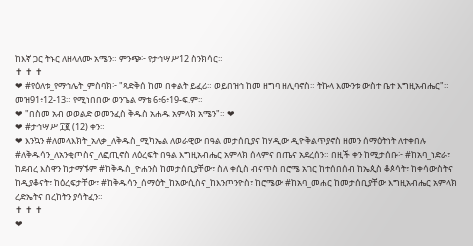ከእኛ ጋር ትኑር ለዘላለሙ አሜን። ምንጭ፦ የታኅሣሥ12 ስንክሳር።
✝ ✝ ✝
❤ #የዕለቱ_የማኅሌት_ምስባክ፦ "ጻድቅሰ ከመ በቀልት ይፈሪ። ወይበዝኅ ከመ ዘግባ ዘሊባኖስ። ትኩላ እሙንቱ ውስተ ቤተ እግዚአብሔር"። መዝ91፥12-13። የሚነበበው ወንጌል ማቴ 6፥6፥19-ፍ.ም።
❤ "በስመ አብ ወወልድ ወመንፈስ ቅዱስ አሐዱ አምላክ አሜን"። ❤
❤ #ታኅሣሥ ፲፪ (12) ቀን።
❤ እንኳን #ለመላእክት_አለቃ_ለቅዱስ_ሚካኤል ለወራዊው በዓል መታሰቢያና ከሃዲው ዲዮቅልጥያኖስ ዘመን ሰማዕትነት ለተቀበሉ #ለቅዱሳን_ለአንቂጦስና_ለፎጢኖስ ለዕረፍት በዓል እግዚአብሔር አምላክ ሰላምና በጤና አደረሰን። በዚች ቀን ከሚታሰቡ፦ #ከአባ_ነድራ፣ ከደብረ እስዋን ከታማኙም #ከቅዱስ_ዮሐንስ ከመታሰቢያቸው፣ ስለ ቀሲስ ብናጥስ በሮሜ አገር ከተሰበሰብ ከኤጲስ ቆጶሳት፣ ከቀሳውስትና ከዲያቆናት፣ ከዕረፍታቸው፣ #ከቅዱሳን_ሰማዕት_ከአውሲስና_ከእንጦንዮስ፣ ከሮሜው #ከአባ_መሐር ከመታሰቢያቸው እግዚአብሔር አምላክ ረድኤትና በረከትን ያሳትፈን።
✝ ✝ ✝
❤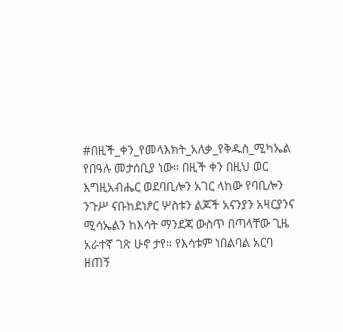#በዚች_ቀን_የመላእክት_አለቃ_የቅዱስ_ሚካኤል የበዓሉ መታሰቢያ ነው። በዚች ቀን በዚህ ወር እግዚአብሔር ወደባቢሎን አገር ላከው የባቢሎን ንጉሥ ናቡከደነፆር ሦስቱን ልጆች አናንያን አዛርያንና ሚሳኤልን ከእሳት ማንደጃ ውስጥ በጣላቸው ጊዜ አራተኛ ገጽ ሁኖ ታየ። የእሳቱም ነበልባል አርባ ዘጠኝ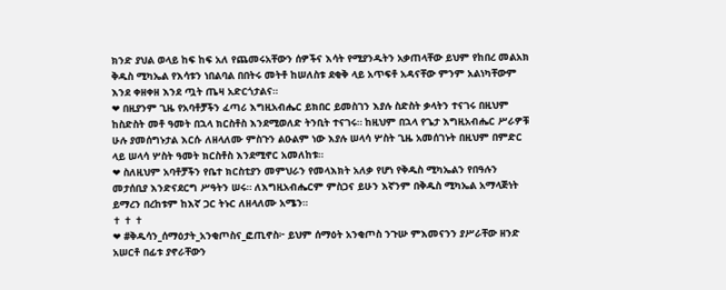ክንድ ያህል ወላይ ከፍ ከፍ አለ የጨመሩአቸውን ሰዎችና እሳት የሚያንዱትን አቃጠላቸው ይህም የከበረ መልአክ ቅዱስ ሚካኤል የእሳቱን ነበልባል በበትሩ መትቶ ከሠለስቱ ደቂቅ ላይ አጥፍቶ አዳናቸው ምንም አልነካቸውም እንደ ቀዘቀዘ እንደ ጧት ጤዛ አድርጎታልና።
❤ በዚያንም ጊዜ የአባቶቻችን ፈጣሪ እግዚአብሔር ይክበር ይመስገን እያሉ ስድስት ቃላትን ተናገሩ በዚህም ከስድስት መቶ ዓመት በኋላ ክርስቶስ እንደሚወለድ ትንቢት ተናገሩ። ከዚህም በኋላ የጌታ እግዚአብሔር ሥራዎቹ ሁሉ ያመሰግኑታል እርሱ ለዘላለሙ ምስጉን ልዑልም ነው እያሉ ሠላሳ ሦስት ጊዜ አመሰገኑት በዚህም በምድር ላይ ሠላሳ ሦስት ዓመት ክርስቶስ እንደሚኖር አመለከቱ።
❤ ስለዚህም አባቶቻችን የቤተ ክርስቲያን መምህራን የመላእክት አለቃ የሆነ የቅዱስ ሚካኤልን የበዓሉን መታሰቢያ እንድናደርግ ሥዓትን ሠሩ። ለእግዚአብሔርም ምስጋና ይሁን እኛንም በቅዱስ ሚካኤል አማላጅነት ይማረን በረከቱም ከእኛ ጋር ትኑር ለዘላለሙ አሜን።
✝ ✝ ✝
❤ #ቅዱሳን_ሰማዕታት_አንቂጦስና_ፎጢኖስ፦ ይህም ሰማዕት አንቂጦስ ንጉሡ ምእመናንን ያሥራቸው ዘንድ አሠርቶ በፊቱ ያኖራቸውን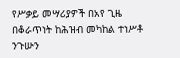የሥቃይ መሣሪያዎች በአየ ጊዜ በቆራጥነት ከሕዝብ መካከል ተነሥቶ ንጉሡን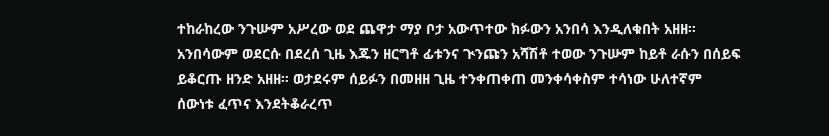ተከራከረው ንጉሡም አሥረው ወደ ጨዋታ ማያ ቦታ አውጥተው ክፉውን አንበሳ እንዲለቁበት አዘዘ። አንበሳውም ወደርሱ በደረሰ ጊዜ እጁን ዘርግቶ ፊቱንና ጒንጩን አሻሽቶ ተወው ንጉሡም ከይቶ ራሱን በሰይፍ ይቆርጡ ዘንድ አዘዘ። ወታደሩም ሰይፉን በመዘዘ ጊዜ ተንቀጠቀጠ መንቀሳቀስም ተሳነው ሁለተኛም ሰውነቱ ፈጥና እንደትቆራረጥ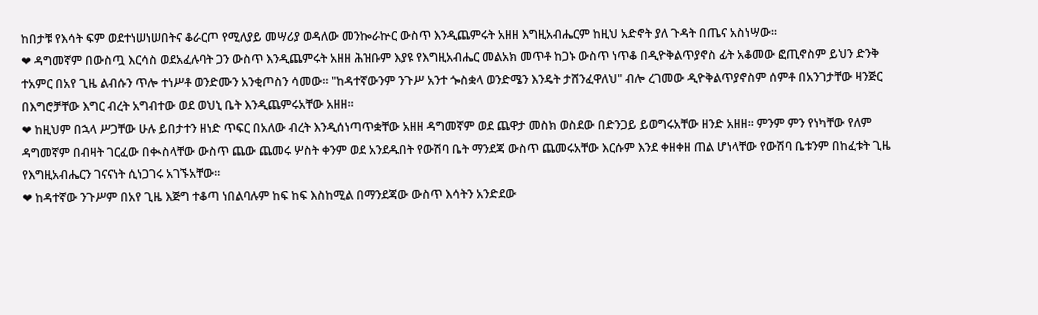ከበታቹ የእሳት ፍም ወደተነሠነሠበትና ቆራርጦ የሚለያይ መሣሪያ ወዳለው መንኰራኵር ውስጥ እንዲጨምሩት አዘዘ እግዚአብሔርም ከዚህ አድኖት ያለ ጉዳት በጤና አስነሣው።
❤ ዳግመኛም በውስጧ እርሳስ ወደአፈሉባት ጋን ውስጥ እንዲጨምሩት አዘዘ ሕዝቡም እያዩ የእግዚአብሔር መልአክ መጥቶ ከጋኑ ውስጥ ነጥቆ በዲዮቅልጥያኖስ ፊት አቆመው ፎጢኖስም ይህን ድንቅ ተአምር በአየ ጊዜ ልብሱን ጥሎ ተነሥቶ ወንድሙን አንቂጦስን ሳመው። "ከዳተኛውንም ንጉሥ አንተ ጐስቋላ ወንድሜን እንዴት ታሸንፈዋለህ" ብሎ ረገመው ዲዮቅልጥያኖስም ሰምቶ በአንገታቸው ዛንጅር በእግሮቻቸው እግር ብረት አግብተው ወደ ወህኒ ቤት እንዲጨምሩአቸው አዘዘ።
❤ ከዚህም በኋላ ሥጋቸው ሁሉ ይበታተን ዘነድ ጥፍር በአለው ብረት እንዲሰነጣጥቋቸው አዘዘ ዳግመኛም ወደ ጨዋታ መስክ ወስደው በድንጋይ ይወግሩአቸው ዘንድ አዘዘ። ምንም ምን የነካቸው የለም ዳግመኛም በብዛት ገርፈው በቊስላቸው ውስጥ ጨው ጨመሩ ሦስት ቀንም ወደ አንደዱበት የውሽባ ቤት ማንደጃ ውስጥ ጨመሩአቸው እርሱም እንደ ቀዘቀዘ ጠል ሆነላቸው የውሽባ ቤቱንም በከፈቱት ጊዜ የእግዚአብሔርን ገናናነት ሲነጋገሩ አገኙአቸው።
❤ ከዳተኛው ንጉሥም በአየ ጊዜ እጅግ ተቆጣ ነበልባሉም ከፍ ከፍ እስከሚል በማንደጃው ውስጥ እሳትን አንድደው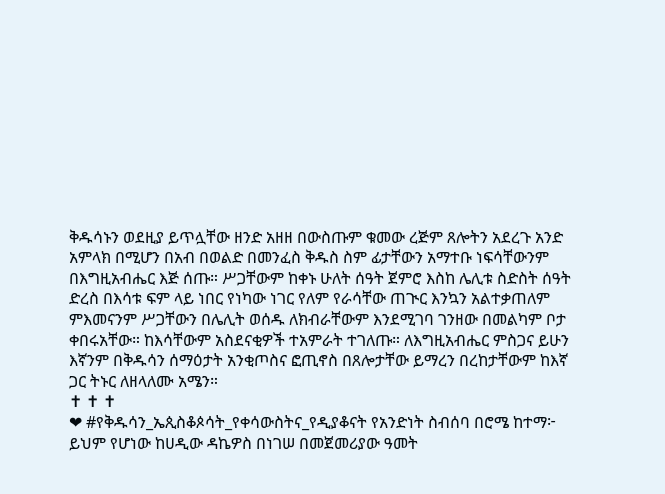ቅዱሳኑን ወደዚያ ይጥሏቸው ዘንድ አዘዘ በውስጡም ቁመው ረጅም ጸሎትን አደረጉ አንድ አምላክ በሚሆን በአብ በወልድ በመንፈስ ቅዱስ ስም ፊታቸውን አማተቡ ነፍሳቸውንም በእግዚአብሔር እጅ ሰጡ። ሥጋቸውም ከቀኑ ሁለት ሰዓት ጀምሮ እስከ ሌሊቱ ስድስት ሰዓት ድረስ በእሳቱ ፍም ላይ ነበር የነካው ነገር የለም የራሳቸው ጠጒር እንኳን አልተቃጠለም ምእመናንም ሥጋቸውን በሌሊት ወሰዱ ለክብራቸውም እንደሚገባ ገንዘው በመልካም ቦታ ቀበሩአቸው። ከእሳቸውም አስደናቂዎች ተአምራት ተገለጡ። ለእግዚአብሔር ምስጋና ይሁን እኛንም በቅዱሳን ሰማዕታት አንቂጦስና ፎጢኖስ በጸሎታቸው ይማረን በረከታቸውም ከእኛ ጋር ትኑር ለዘላለሙ አሜን።
✝ ✝ ✝
❤ #የቅዱሳን_ኤጲስቆጶሳት_የቀሳውስትና_የዲያቆናት የአንድነት ስብሰባ በሮሜ ከተማ፦ ይህም የሆነው ከሀዲው ዳኬዎስ በነገሠ በመጀመሪያው ዓመት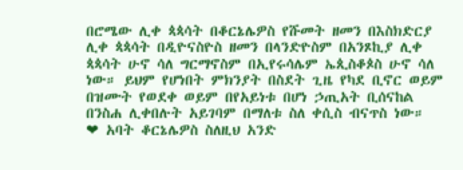በሮሜው ሊቀ ጳጳሳት በቆርኔሌዎስ የሹመት ዘመን በእስክድርያ ሊቀ ጳጳሳት በዲዮናስዮስ ዘመን በላንድዮስም በአንጾኪያ ሊቀ ጳጳሳት ሁኖ ሳለ ግርማኖስም በኢየሩሳሌም ኤጲስቆጶስ ሁኖ ሳለ ነው። ይህም የሆነበት ምክንያት በስደት ጊዜ የካደ ቢኖር ወይም በዝሙት የወደቀ ወይም በየአይነቱ በሆነ ኃጢአት ቢሰናከል በንስሐ ሊቀበሉት አይገባም በማለቱ ስለ ቀሲስ ብናጥስ ነው።
❤ አባት ቆርኔሌዎስ ስለዚህ አንድ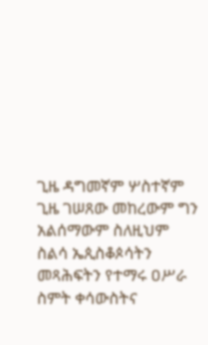ጊዜ ዳግመኛም ሦስተኛም ጊዜ ገሠጸው መከረውም ግን አልሰማውም ስለዚህም ስልሳ ኤጲስቆጶሳትን መጻሕፍትን የተማሩ ዐሥራ ስምት ቀሳውስትና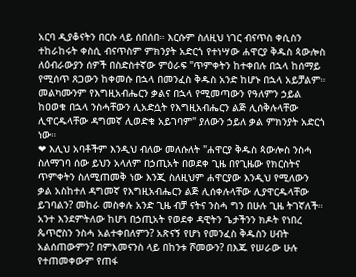አርባ ዲያቆናትን በርሱ ላይ ሰበሰበ። እርሱም ስለዚህ ነገር ብናጥስ ቀሲስን ተከራከሩት ቀስሲ ብናጥስም ምክንያት አድርጎ የተነሣው ሐዋርያ ቅዱስ ጳውሎስ ለዕብራውያን ሰዎች በስድስተኛው ምዕራፍ "ጥምቀትን ከተቀበሉ በኋላ ከሰማይ የሚሰጥ ጸጋውን ከቀመሱ በኋላ በመንፈስ ቅዱስ አንድ ከሆኑ በኋላ አይቻልም። መልካሙንም የእግዚአብሔርን ቃልና በኋላ የሚመጣውን የዓለምን ኃይል ከዐወቁ በኋላ ንስሓቸውን ሊአድሷት የእግዚአብሔርን ልጅ ሊሰቅሉላቸው ሊዋርዱላቸው ዳግመኛ ሊወድቁ አይገባም" ያለውን ኃይለ ቃል ምክንያት አድርጎ ነው።
❤ እሊህ አባቶችም እንዲህ ብለው መለሱለት "ሐዋርያ ቅዱስ ጳውሎስ ንስሓ ስለማገባ ሰው ይህን አላለም በኃጢአት በወደቀ ጊዜ በየጊዜው የክርስትና ጥምቀትን ስለሚጠመቅ ነው እንጂ ስለዚህም ሐዋርያው እንዲህ የሚለውን ቃል አስከተለ ዳግመኛ የእግዚአብሔርን ልጅ ሊሰቀሉላቸው ሊያዋርዱላቸው ይገባልን? መከራ መስቀሉ አንድ ጊዜ ብቻ ናትና ንስሓ ግን በሁሉ ጊዜ ትገኛለች። አንተ እንደምትለው ከሆነ በኃጢአት የወደቀ ዳዊትን ጌታችንን ክዶት የነበረ ጴጥሮስን ንስሓ አልተቀበለምን? አጽናኝ የሆነ የመንፈስ ቅዱስን ሀብት አልሰጠውምን? በምእመናንስ ላይ በከንቱ ሾመውን? በእጁ የሠራው ሁሉ የተጠመቀውም የጠፋ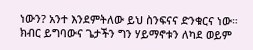ነውን? አንተ እንደምትለው ይህ ስንፍናና ድንቁርና ነው። ክብር ይግባውና ጌታችን ግን ሃይማኖቱን ለካደ ወይም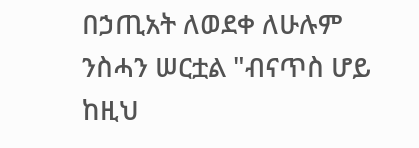በኃጢአት ለወደቀ ለሁሉም ንስሓን ሠርቷል "ብናጥስ ሆይ ከዚህ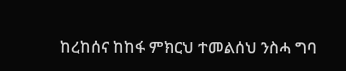ከረከሰና ከከፋ ምክርህ ተመልሰህ ንስሓ ግባ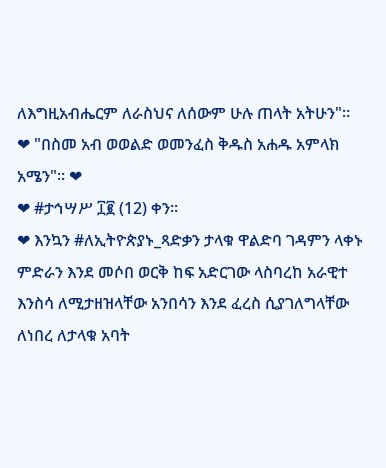ለእግዚአብሔርም ለራስህና ለሰውም ሁሉ ጠላት አትሁን"።
❤ "በስመ አብ ወወልድ ወመንፈስ ቅዱስ አሐዱ አምላክ አሜን"። ❤
❤ #ታኅሣሥ ፲፪ (12) ቀን።
❤ እንኳን #ለኢትዮጵያኑ_ጻድቃን ታላቁ ዋልድባ ገዳምን ላቀኑ ምድራን እንደ መሶበ ወርቅ ከፍ አድርገው ላስባረከ አራዊተ እንስሳ ለሚታዘዝላቸው አንበሳን እንደ ፈረስ ሲያገለግላቸው ለነበረ ለታላቁ አባት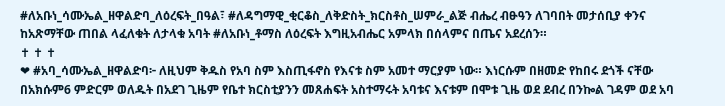#ለአቡነ_ሳሙኤል_ዘዋልድባ_ለዕረፍት_በዓል፣ #ለዳግማዊ_ቂርቆስ_ለቅድስት_ክርስቶስ_ሠምራ_ልጅ ብሔረ ብፁዓን ለገባበት መታሰቢያ ቀንና ከአጽማቸው ጠበል ላፈለቁት ለታላቁ አባት #ለአቡነ_ቶማስ ለዕረፍት እግዚአብሔር አምላክ በሰላምና በጤና አደረሰን።
✝ ✝ ✝
❤ #አባ_ሳሙኤል_ዘዋልድባ፦ ለዚህም ቅዱስ የአባ ስም እስጢፋኖስ የእናቱ ስም አመተ ማርያም ነው። እነርሱም በዘመድ የከበሩ ደጎች ናቸው በአክሱም6 ምድርም ወለዱት በአደገ ጊዜም የቤተ ክርስቲያንን መጸሐፍት አስተማሩት አባቱና እናቱም በሞቱ ጊዜ ወደ ደብረ በንኰል ገዳም ወደ አባ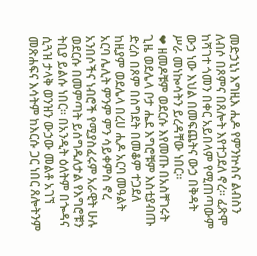መድኃኒነ እግዚእ ሒዶ የምንኵስና ልብስን ለብሶ በጾምና በጸሎት እየተጋደለ ኖረ። ፈጽሞ ከሻገተ ጎመን በቀር አይበላም የሚጠጣውም ውኃ ነው እህል በመፍጨትና ውኃ በቅዳት ሥራ መነኰሳትን ይረዳቸው ነበር።
❤ ዘመዶቹም ወደርሱ እየመጡ በአስቸገሩት ጊዜ ወደሌላ ቦታ ሔደ እግሮቹም እስቲያብጡ ድረስ በጾም በስግደት በመቆም ተጋደለ ከዚያም ወደሌላ በረሀ ሒዶ አርባ መዓልት አርባ ሌሊት ምንም ምን ሳይቀምስ ኖረ አንበሶችና ነብሮች የሚያስፈሩም አራዊት ሁሉ ወደርሱ በመምጣት ይሰግዱለታል የእግሮቹን ትቢያ ይልሱ ነበር። በአንዲት ዕለትም በጐዳና ሲጓዝ ታላቅ ወንዝን ውኃው መልቶ አገኘ መጽሐፍና እሳትም ከእርሱ ጋር ነበር ጸሎትንም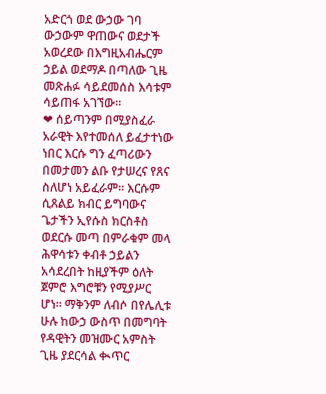አድርጎ ወደ ውኃው ገባ ውኃውም ዋጠውና ወደታች አወረደው በእግዚአብሔርም ኃይል ወደማዶ በጣለው ጊዜ መጽሐፉ ሳይደመሰስ እሳቱም ሳይጠፋ አገኘው።
❤ ሰይጣንም በሚያስፈራ አራዊት እየተመሰለ ይፈታተነው ነበር እርሱ ግን ፈጣሪውን በመታመን ልቡ የታሠረና የጸና ስለሆነ አይፈራም። እርሱም ሲጸልይ ክብር ይግባውና ጌታችን ኢየሱስ ክርስቶስ ወደርሱ መጣ በምራቁም መላ ሕዋሳቱን ቀብቶ ኃይልን አሳደረበት ከዚያችም ዕለት ጀምሮ እግሮቹን የሚያሥር ሆነ። ማቅንም ለብሶ በየሌሊቱ ሁሉ ከውኃ ውስጥ በመግባት የዳዊትን መዝሙር አምስት ጊዜ ያደርሳል ቊጥር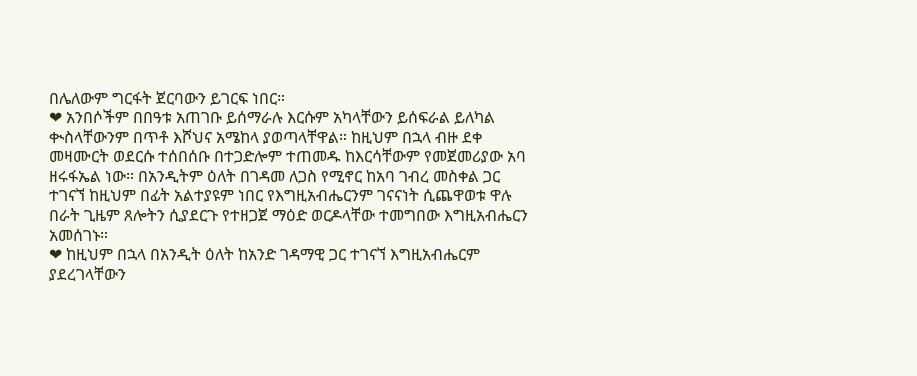በሌለውም ግርፋት ጀርባውን ይገርፍ ነበር።
❤ አንበሶችም በበዓቱ አጠገቡ ይሰማራሉ እርሱም አካላቸውን ይሰፍራል ይለካል ቊስላቸውንም በጥቶ እሾህና አሜከላ ያወጣላቸዋል። ከዚህም በኋላ ብዙ ደቀ መዛሙርት ወደርሱ ተሰበሰቡ በተጋድሎም ተጠመዱ ከእርሳቸውም የመጀመሪያው አባ ዘሩፋኤል ነው። በአንዲትም ዕለት በገዳመ ለጋስ የሚኖር ከአባ ገብረ መስቀል ጋር ተገናኘ ከዚህም በፊት አልተያዩም ነበር የእግዚአብሔርንም ገናናነት ሲጨዋወቱ ዋሉ በራት ጊዜም ጸሎትን ሲያደርጉ የተዘጋጀ ማዕድ ወርዶላቸው ተመግበው እግዚአብሔርን አመሰገኑ።
❤ ከዚህም በኋላ በአንዲት ዕለት ከአንድ ገዳማዊ ጋር ተገናኘ እግዚአብሔርም ያደረገላቸውን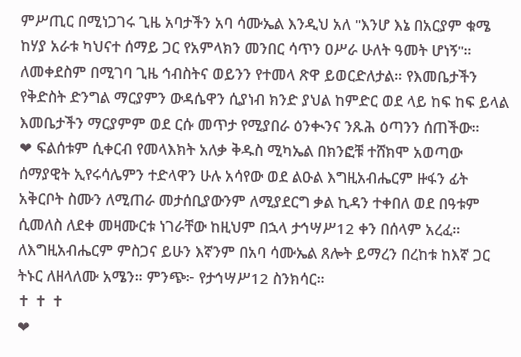ምሥጢር በሚነጋገሩ ጊዜ አባታችን አባ ሳሙኤል እንዲህ አለ "እንሆ እኔ በአርያም ቁሜ ከሃያ አራቱ ካህናተ ሰማይ ጋር የአምላክን መንበር ሳጥን ዐሥራ ሁለት ዓመት ሆነኝ"። ለመቀደስም በሚገባ ጊዜ ኅብስትና ወይንን የተመላ ጽዋ ይወርድለታል። የእመቤታችን የቅድስት ድንግል ማርያምን ውዳሴዋን ሲያነብ ክንድ ያህል ከምድር ወደ ላይ ከፍ ከፍ ይላል እመቤታችን ማርያምም ወደ ርሱ መጥታ የሚያበራ ዕንቊንና ንጹሕ ዕጣንን ሰጠችው።
❤ ፍልሰቱም ሲቀርብ የመላእክት አለቃ ቅዱስ ሚካኤል በክንፎቹ ተሸክሞ አወጣው ሰማያዊት ኢየሩሳሌምን ተድላዋን ሁሉ አሳየው ወደ ልዑል እግዚአብሔርም ዙፋን ፊት አቅርቦት ስሙን ለሚጠራ መታሰቢያውንም ለሚያደርግ ቃል ኪዳን ተቀበለ ወደ በዓቱም ሲመለስ ለደቀ መዛሙርቱ ነገራቸው ከዚህም በኋላ ታኅሣሥ12 ቀን በሰላም አረፈ። ለእግዚአብሔርም ምስጋና ይሁን እኛንም በአባ ሳሙኤል ጸሎት ይማረን በረከቱ ከእኛ ጋር ትኑር ለዘላለሙ አሜን። ምንጭ፦ የታኅሣሥ12 ስንክሳር።
✝ ✝ ✝
❤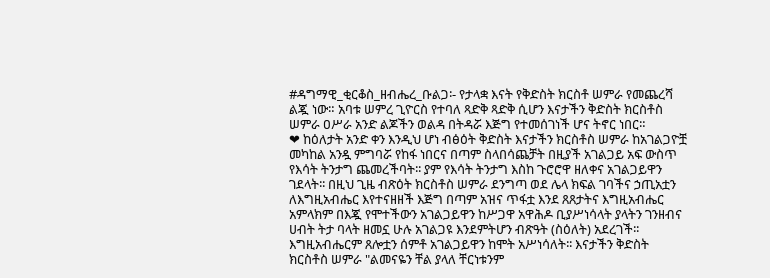#ዳግማዊ_ቂርቆስ_ዘብሔረ_ቡልጋ፡- የታላቋ እናት የቅድስት ክርስቶ ሠምራ የመጨረሻ ልጇ ነው። አባቱ ሠምረ ጊዮርስ የተባለ ጻድቅ ጻድቅ ሲሆን እናታችን ቅድስት ክርስቶስ ሠምራ ዐሥራ አንድ ልጆችን ወልዳ በትዳሯ እጅግ የተመሰገነች ሆና ትኖር ነበር።
❤ ከዕለታት አንድ ቀን እንዲህ ሆነ ብፅዕት ቅድስት እናታችን ክርስቶስ ሠምራ ከአገልጋዮቿ መካከል አንዷ ምግባሯ የከፋ ነበርና በጣም ስላበሳጨቻት በዚያች አገልጋይ አፍ ውስጥ የእሳት ትንታግ ጨመረችባት፡፡ ያም የእሳት ትንታግ እስከ ጉሮሮዋ ዘለቀና አገልጋይዋን ገደላት፡፡ በዚህ ጊዜ ብጽዕት ክርስቶስ ሠምራ ደንግጣ ወደ ሌላ ክፍል ገባችና ኃጢአቷን ለእግዚአብሔር እየተናዘዘች እጅግ በጣም አዝና ጥፋቷ እንደ ጸጸታትና እግዚአብሔር አምላክም በእጇ የሞተችውን አገልጋይዋን ከሥጋዋ አዋሕዶ ቢያሥነሳላት ያላትን ገንዘብና ሀብት ትታ ባላት ዘመኗ ሁሉ አገልጋዩ እንደምትሆን ብጽዓት (ስዕለት) አደረገች፡፡ እግዚአብሔርም ጸሎቷን ሰምቶ አገልጋይዋን ከሞት አሥነሳለት፡፡ እናታችን ቅድስት ክርስቶስ ሠምራ "ልመናዬን ቸል ያላለ ቸርነቱንም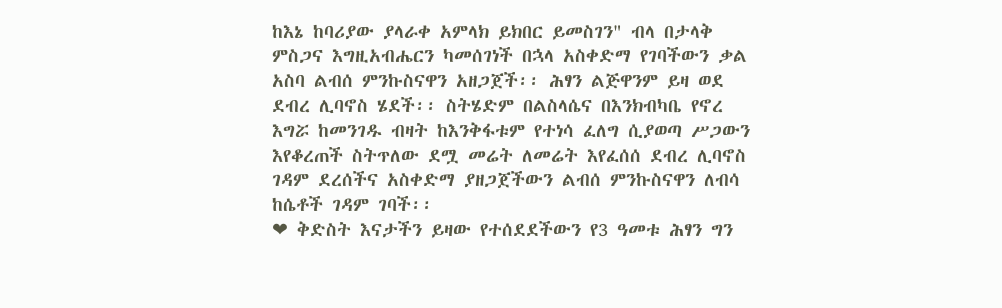ከእኔ ከባሪያው ያላራቀ አምላክ ይክበር ይመስገን" ብላ በታላቅ ምስጋና እግዚአብሔርን ካመሰገነች በኋላ አስቀድማ የገባችውን ቃል አስባ ልብሰ ምንኩስናዋን አዘጋጀች፡፡ ሕፃን ልጅዋንም ይዛ ወደ ደብረ ሊባኖስ ሄደች፡፡ ስትሄድም በልስላሴና በእንክብካቤ የኖረ እግሯ ከመንገዱ ብዛት ከእንቅፋቱም የተነሳ ፈለግ ሲያወጣ ሥጋውን እየቆረጠች ስትጥለው ደሟ መሬት ለመሬት እየፈሰሰ ደብረ ሊባኖስ ገዳም ደረሰችና አስቀድማ ያዘጋጀችውን ልብሰ ምንኩስናዋን ለብሳ ከሴቶች ገዳም ገባች፡፡
❤ ቅድስት እናታችን ይዛው የተሰደደችውን የ3 ዓመቱ ሕፃን ግን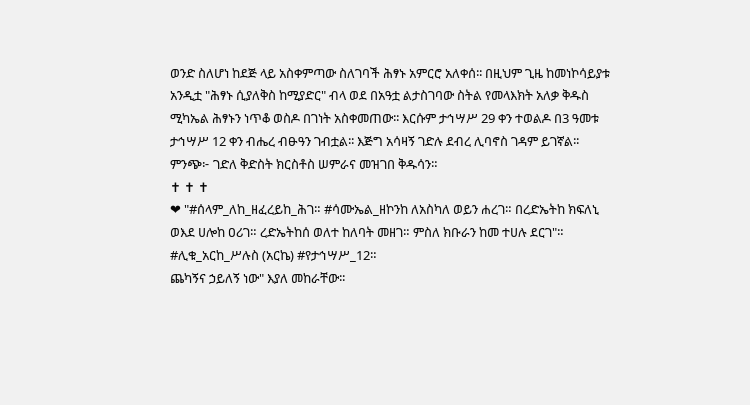ወንድ ስለሆነ ከደጅ ላይ አስቀምጣው ስለገባች ሕፃኑ አምርሮ አለቀሰ፡፡ በዚህም ጊዜ ከመነኮሳይያቱ አንዲቷ "ሕፃኑ ሲያለቅስ ከሚያድር" ብላ ወደ በአዓቷ ልታስገባው ስትል የመላእክት አለቃ ቅዱስ ሚካኤል ሕፃኑን ነጥቆ ወስዶ በገነት አስቀመጠው፡፡ እርሱም ታኅሣሥ 29 ቀን ተወልዶ በ3 ዓመቱ ታኅሣሥ 12 ቀን ብሔረ ብፁዓን ገብቷል፡፡ እጅግ አሳዛኝ ገድሉ ደብረ ሊባኖስ ገዳም ይገኛል፡፡ ምንጭ፦ ገድለ ቅድስት ክርስቶስ ሠምራና መዝገበ ቅዱሳን።
✝ ✝ ✝
❤ "#ሰላም_ለከ_ዘፈረይከ_ሕገ። #ሳሙኤል_ዘኮንከ ለአስካለ ወይን ሐረገ። በረድኤትከ ክፍለኒ ወእደ ሀሎከ ዐሪገ። ረድኤትከሰ ወለተ ከለባት መዘገ። ምስለ ክቡራን ከመ ተሀሉ ደርገ"። #ሊቁ_አርከ_ሥሉስ (አርኬ) #የታኅሣሥ_12።
ጨካኝና ኃይለኝ ነው" እያለ መከራቸው፡፡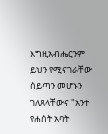እግዚአብሔርንም ይህን የሚናገራቸው ሰይጣን መሆኑን ገለጸላቸውና "አንተ የሐሰት አባት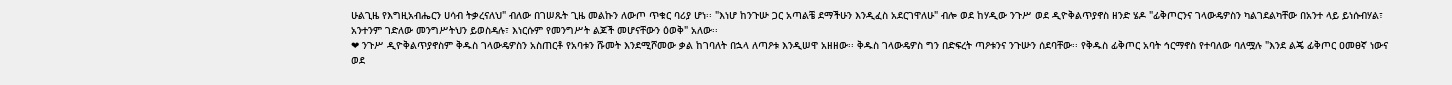ሁልጊዜ የእግዚአብሔርን ሀሳብ ትቃረናለህ" ብለው በገሠጹት ጊዜ መልኩን ለውጦ ጥቁር ባሪያ ሆነ፡፡ "እነሆ ከንጉሡ ጋር አጣልቼ ደማችሁን እንዲፈስ አደርገዋለሁ" ብሎ ወደ ከሃዲው ንጉሥ ወደ ዲዮቅልጥያኖስ ዘንድ ሄዶ "ፊቅጦርንና ገላውዴዎስን ካልገደልካቸው በአንተ ላይ ይነሱብሃል፣ አንተንም ገድለው መንግሥትህን ይወስዳሉ፣ እነርሱም የመንግሥት ልጆች መሆናቸውን ዕወቅ" አለው፡፡
❤ ንጉሥ ዲዮቅልጥያኖስም ቅዱስ ገላውዴዎስን አስጠርቶ የአባቱን ሹመት እንደሚሾመው ቃል ከገባለት በኋላ ለጣዖቱ እንዲሠዋ አዘዘው፡፡ ቅዱስ ገላውዴዎስ ግን በድፍረት ጣዖቱንና ንጉሡን ሰደባቸው፡፡ የቅዱስ ፊቅጦር አባት ኅርማኖስ የተባለው ባለሟሉ "እንደ ልጄ ፊቅጦር ዐመፀኛ ነውና ወደ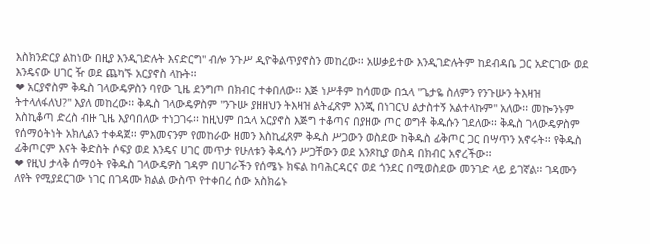እስክንድርያ ልከነው በዚያ እንዲገድሉት እናድርግ" ብሎ ንጉሥ ዲዮቅልጥያኖስን መከረው፡፡ አሠቃይተው እንዲገድሉትም ከደብዳቤ ጋር አድርገው ወደ እንዴናው ሀገር ዥ ወደ ጨካኙ አርያኖስ ላኩት፡፡
❤ አርያኖስም ቅዱስ ገላውዴዎስን ባየው ጊዜ ደንግጦ በክብር ተቀበለው፡፡ እጅ ነሥቶም ከሳመው በኋላ "ጌታዬ ስለምን የንጉሡን ትእዛዝ ትተላለፋለህ?" እያለ መከረው፡፡ ቅዱስ ገላውዴዎስም "ንጉሡ ያዘዘህን ትእዛዝ ልትፈጽም እንጂ በነገርህ ልታስተኝ አልተላኩም" አለው፡፡ መኰንኑም እስኪቆጣ ድረስ ብዙ ጊዜ እያባበለው ተነጋገሩ፡፡ ከዚህም በኋላ አርያኖስ እጅግ ተቆጣና በያዘው ጦር ወግቶ ቅዱሱን ገደለው፡፡ ቅዱስ ገላውዴዎስም የሰማዕትነት አክሊልን ተቀዳጀ፡፡ ምእመናንም የመከራው ዘመን እስኪፈጸም ቅዱስ ሥጋውን ወስደው ከቅዱስ ፊቅጦር ጋር በሣጥን አኖሩት፡፡ የቅዱስ ፊቅጦርም እናት ቅድስት ሶፍያ ወደ እንዴና ሀገር መጥታ የሁለቱን ቅዱሳን ሥጋቸውን ወደ አንጾኪያ ወስዳ በክብር አኖረችው፡፡
❤ የዚህ ታላቅ ሰማዕት የቅዱስ ገላውዴዎስ ገዳም በሀገራችን የሰሜኑ ክፍል ከባሕርዳርና ወደ ጎንደር በሚወስደው መንገድ ላይ ይገኛል፡፡ ገዳሙን ለየት የሚያደርገው ነገር በገዳሙ ክልል ውስጥ የተቀበረ ሰው አስክሬኑ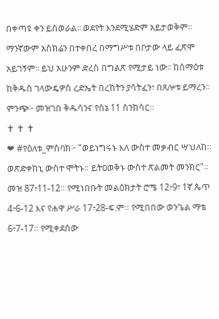በቀጣዩ ቀን ይሰወራል፡፡ ወደየት እንደሚሄድም አይታወቅም፡፡ ማንኛውም አስክሬን በተቀበረ በማግሥቱ በቦታው ላይ ፈጽሞ አይገኝም፡፡ ይህ አሁንም ድረስ በግልጽ የሚታይ ነው፡፡ ከሰማዕቱ ከቅዱስ ገላውዴዎስ ረድኤት በረከትን ያሳትፈን፣ በጸሎቱ ይማረን፡፡ ምንጭ፦ መዝገበ ቅዱሳንና የሰኔ 11 ስንክሳር።
✝ ✝ ✝
❤ #የዕለቱ_ምስባክ፦ "ወይነግሩኑ እለ ውስተ መቃብር ሣህለከ። ወጽድቀከኒ ውስተ ሞትኑ። ይትዐወቅኑ ውስተ ጽልመት መንክር"። መዝ 87፥11-12። የሚነበቡት መልዕክታት ሮሜ 12፥9፣ 1ኛ ጴጥ 4፥6-12 እና የሐዋ ሥራ 17፥28-ፍ.ም። የሚበበው ወንጌል ማቴ 6፥7-17። የሚቀደሰው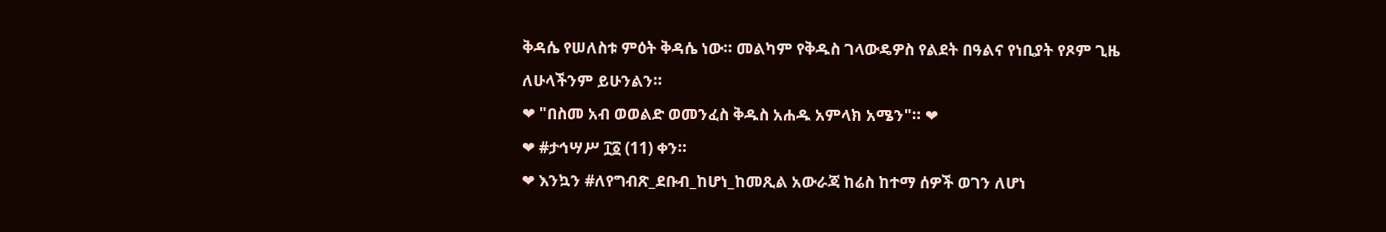ቅዳሴ የሠለስቱ ምዕት ቅዳሴ ነው። መልካም የቅዱስ ገላውዴዎስ የልደት በዓልና የነቢያት የጾም ጊዜ ለሁላችንም ይሁንልን።
❤ "በስመ አብ ወወልድ ወመንፈስ ቅዱስ አሐዱ አምላክ አሜን"። ❤
❤ #ታኅሣሥ ፲፩ (11) ቀን።
❤ እንኳን #ለየግብጽ_ደቡብ_ከሆነ_ከመጺል አውራጃ ከሬስ ከተማ ሰዎች ወገን ለሆነ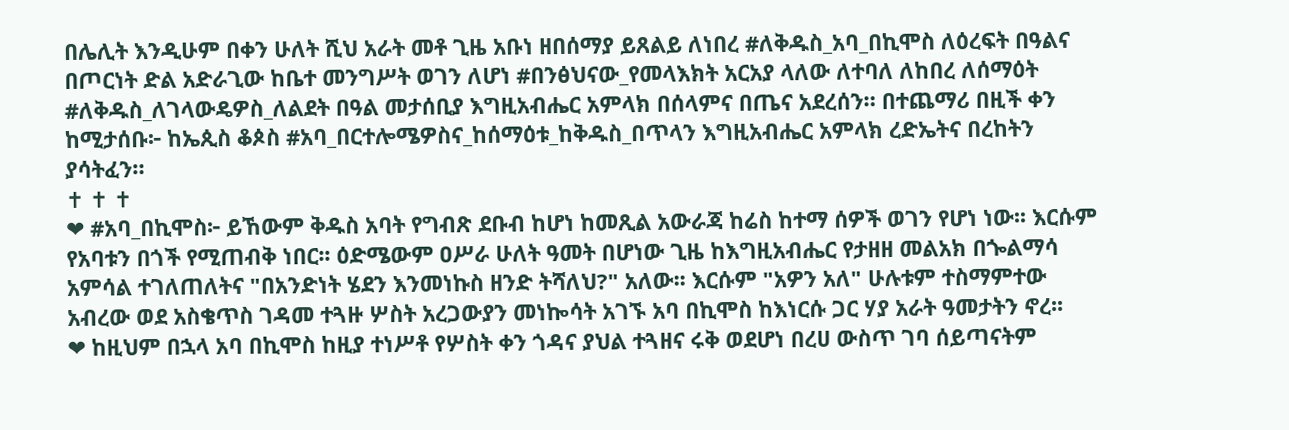በሌሊት እንዲሁም በቀን ሁለት ሺህ አራት መቶ ጊዜ አቡነ ዘበሰማያ ይጸልይ ለነበረ #ለቅዱስ_አባ_በኪሞስ ለዕረፍት በዓልና በጦርነት ድል አድራጊው ከቤተ መንግሥት ወገን ለሆነ #በንፅህናው_የመላእክት አርአያ ላለው ለተባለ ለከበረ ለሰማዕት #ለቅዱስ_ለገላውዴዎስ_ለልደት በዓል መታሰቢያ እግዚአብሔር አምላክ በሰላምና በጤና አደረሰን። በተጨማሪ በዚች ቀን ከሚታሰቡ፦ ከኤጲስ ቆጶስ #አባ_በርተሎሜዎስና_ከሰማዕቱ_ከቅዱስ_በጥላን እግዚአብሔር አምላክ ረድኤትና በረከትን ያሳትፈን።
✝ ✝ ✝
❤ #አባ_በኪሞስ፦ ይኸውም ቅዱስ አባት የግብጽ ደቡብ ከሆነ ከመጺል አውራጃ ከሬስ ከተማ ሰዎች ወገን የሆነ ነው፡፡ እርሱም የአባቱን በጎች የሚጠብቅ ነበር፡፡ ዕድሜውም ዐሥራ ሁለት ዓመት በሆነው ጊዜ ከእግዚአብሔር የታዘዘ መልአክ በጐልማሳ አምሳል ተገለጠለትና "በአንድነት ሄደን እንመነኩስ ዘንድ ትሻለህ?" አለው፡፡ እርሱም "አዎን አለ" ሁሉቱም ተስማምተው አብረው ወደ አስቄጥስ ገዳመ ተጓዙ ሦስት አረጋውያን መነኰሳት አገኙ አባ በኪሞስ ከእነርሱ ጋር ሃያ አራት ዓመታትን ኖረ፡፡
❤ ከዚህም በኋላ አባ በኪሞስ ከዚያ ተነሥቶ የሦስት ቀን ጎዳና ያህል ተጓዘና ሩቅ ወደሆነ በረሀ ውስጥ ገባ ሰይጣናትም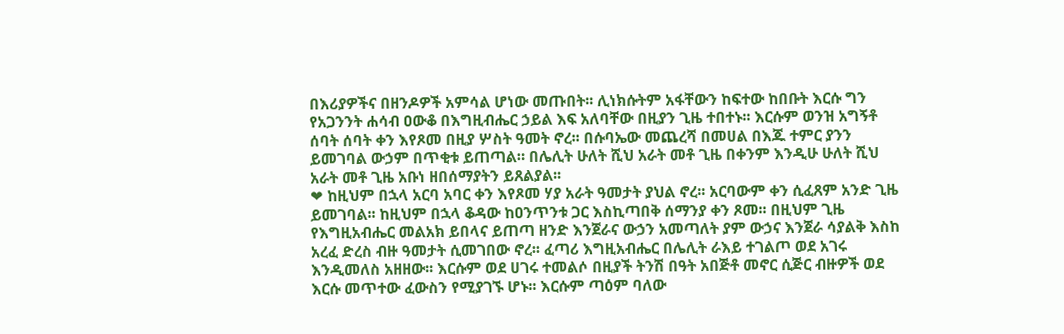በእሪያዎችና በዘንዶዎች አምሳል ሆነው መጡበት፡፡ ሊነክሱትም አፋቸውን ከፍተው ከበቡት እርሱ ግን የአጋንንት ሐሳብ ዐውቆ በእግዚብሔር ኃይል እፍ አለባቸው በዚያን ጊዜ ተበተኑ፡፡ እርሱም ወንዝ አግኝቶ ሰባት ሰባት ቀን እየጾመ በዚያ ሦስት ዓመት ኖረ፡፡ በሱባኤው መጨረሻ በመሀል በእጁ ተምር ያንን ይመገባል ውኃም በጥቂቱ ይጠጣል። በሌሊት ሁለት ሺህ አራት መቶ ጊዜ በቀንም እንዲሁ ሁለት ሺህ አራት መቶ ጊዜ አቡነ ዘበሰማያትን ይጸልያል፡፡
❤ ከዚህም በኋላ አርባ አባር ቀን እየጾመ ሃያ አራት ዓመታት ያህል ኖረ፡፡ አርባውም ቀን ሲፈጸም አንድ ጊዜ ይመገባል፡፡ ከዚህም በኋላ ቆዳው ከዐንጥንቱ ጋር እስኪጣበቅ ሰማንያ ቀን ጾመ፡፡ በዚህም ጊዜ የእግዚአብሔር መልአክ ይበላና ይጠጣ ዘንድ እንጀራና ውኃን አመጣለት ያም ውኃና እንጀራ ሳያልቅ እስከ አረፈ ድረስ ብዙ ዓመታት ሲመገበው ኖረ፡፡ ፈጣሪ እግዚአብሔር በሌሊት ራእይ ተገልጦ ወደ አገሩ እንዲመለስ አዘዘው፡፡ እርሱም ወደ ሀገሩ ተመልሶ በዚያች ትንሽ በዓት አበጅቶ መኖር ሲጅር ብዙዎች ወደ እርሱ መጥተው ፈውስን የሚያገኙ ሆኑ፡፡ እርሱም ጣዕም ባለው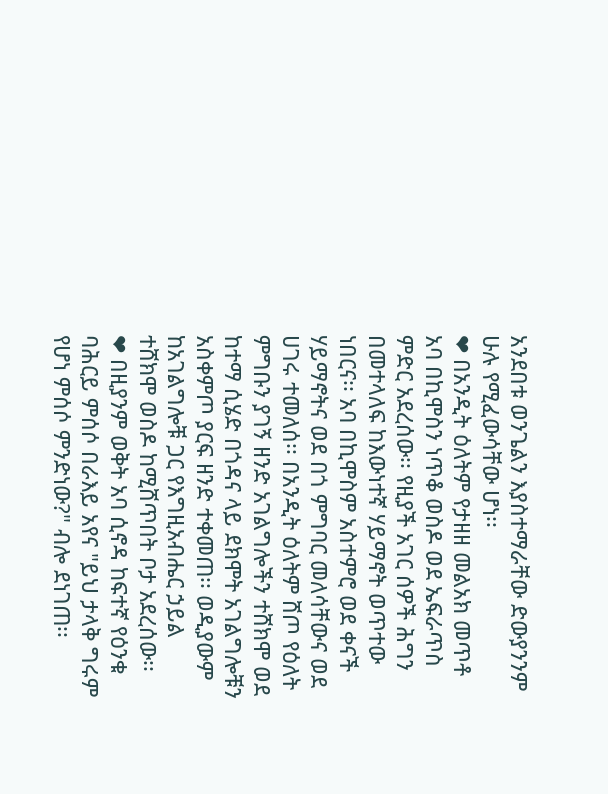አንደበቱ ወንጌልን እያስተማራቸው ድውያንንም ሁሉ የሚፈውሳቸው ሆነ፡፡
❤ በአንዲት ዕለትም የታዘዘ መልአክ መጥቶ አባ በኪሞስን ነጥቆ ወስዶ ወደ ኤፍራጥስ ምድር አደረሰው፡፡ የዚያች አገር ሰዎች ሕግን በመተላለፍ ከእውነተኛ ሃይማኖት ወጥተው ነበርና፡፡ አባ በኪሞስም አስተምሮ ወደ ቀናች ሃይማኖትና ወደ በጎ ምግባር መለሳቸውና ወደ ሀገሩ ተመለሰ፡፡ በአንዲት ዕለትም ሸጦ የዕለት ምግቡን ያገኝ ዘንድ አገልግሎችን ተሸክሞ ወደ ከተማ ሲሄድ በጎዳና ላይ ደክሞት አገልግሎቹን አስቀምጦ ያርፍ ዘንድ ተቀመጠ፡፡ ወዲያውም ከአገልግሎቹ ጋር የእግዚአብሔር ኃይል ተሸክሞ ወስዶ ከሚሸጥበት ቦታ አደረሰው፡፡
❤ በዚያንም ወቅት አባ ሲኖዳ ከፍተኛ የዕንቁ ባሕርይ ምሰሶ በራእይ አየና "ይህ ታላቅ ግሩም የሆነ ምሰሶ ምንድነው?" ብሎ ደነገጠ፡፡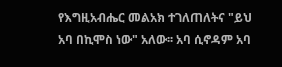የእግዚአብሔር መልአክ ተገለጠለትና "ይህ አባ በኪሞስ ነው" አለው፡፡ አባ ሲኖዳም አባ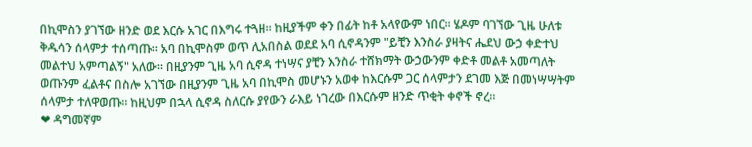በኪሞስን ያገኘው ዘንድ ወደ እርሱ አገር በእግሩ ተጓዘ፡፡ ከዚያችም ቀን በፊት ከቶ አላየውም ነበር፡፡ ሄዶም ባገኘው ጊዜ ሁለቱ ቅዱሳን ሰላምታ ተሰጣጡ። አባ በኪሞስም ወጥ ሊአበስል ወደደ አባ ሲኖዳንም "ይቺን እንስራ ያዛትና ሔደህ ውኃ ቀድተህ መልተህ አምጣልኝ" አለው። በዚያንም ጊዜ አባ ሲኖዳ ተነሣና ያቺን እንስራ ተሸክማት ውኃውንም ቀድቶ መልቶ አመጣለት ወጡንም ፈልቶና በስሎ አገኘው በዚያንም ጊዜ አባ በኪሞስ መሆኑን አወቀ ከእርሱም ጋር ሰላምታን ደገመ እጅ በመነሣሣትም ሰላምታ ተለዋወጡ። ከዚህም በኋላ ሲኖዳ ስለርሱ ያየውን ራእይ ነገረው በእርሱም ዘንድ ጥቂት ቀኖች ኖረ።
❤ ዳግመኛም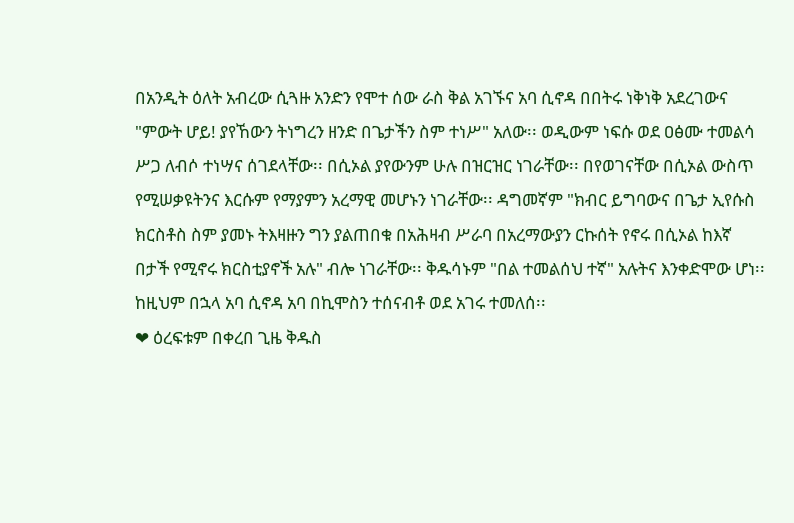በአንዲት ዕለት አብረው ሲጓዙ አንድን የሞተ ሰው ራስ ቅል አገኙና አባ ሲኖዳ በበትሩ ነቅነቅ አደረገውና "ምውት ሆይ! ያየኸውን ትነግረን ዘንድ በጌታችን ስም ተነሥ" አለው፡፡ ወዲውም ነፍሱ ወደ ዐፅሙ ተመልሳ ሥጋ ለብሶ ተነሣና ሰገደላቸው፡፡ በሲኦል ያየውንም ሁሉ በዝርዝር ነገራቸው፡፡ በየወገናቸው በሲኦል ውስጥ የሚሠቃዩትንና እርሱም የማያምን አረማዊ መሆኑን ነገራቸው፡፡ ዳግመኛም "ክብር ይግባውና በጌታ ኢየሱስ ክርስቶስ ስም ያመኑ ትእዛዙን ግን ያልጠበቁ በአሕዛብ ሥራባ በአረማውያን ርኩሰት የኖሩ በሲኦል ከእኛ በታች የሚኖሩ ክርስቲያኖች አሉ" ብሎ ነገራቸው፡፡ ቅዱሳኑም "በል ተመልሰህ ተኛ" አሉትና እንቀድሞው ሆነ፡፡ ከዚህም በኋላ አባ ሲኖዳ አባ በኪሞስን ተሰናብቶ ወደ አገሩ ተመለሰ፡፡
❤ ዕረፍቱም በቀረበ ጊዜ ቅዱስ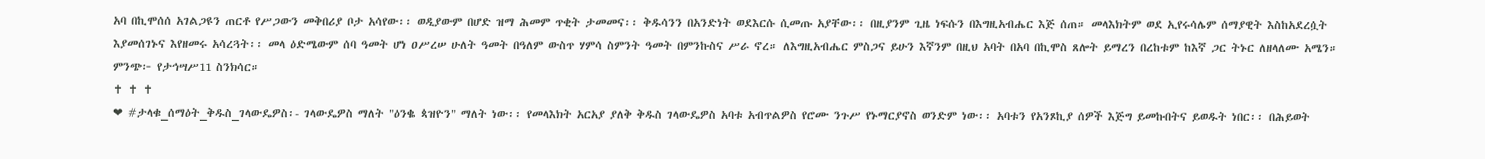አባ በኪሞሰሰ አገልጋዩን ጠርቶ የሥጋውን መቅበሪያ ቦታ አሳየው፡፡ ወዲያውም በሆድ ዝማ ሕመም ጥቂት ታመመና፡፡ ቅዱሳንን በአንድነት ወደእርሱ ሲመጡ አያቸው፡፡ በዚያንም ጊዜ ነፍሱን በእግዚአብሔር እጅ ሰጠ። መላእክትም ወደ ኢየሩሳሌም ሰማያዊት እስከአደረሷት እያመሰገኑና እየዘመሩ አሳረጓት፡፡ መላ ዕድሜውም ሰባ ዓመት ሆነ ዐሥረሠ ሁለት ዓመት በዓለም ውስጥ ሃምሳ ስምንት ዓመት በምንኩስና ሥራ ኖረ። ለእግዚአብሔር ምስጋና ይሁን እኛንም በዚህ አባት በአባ በኪሞስ ጸሎት ይማረን በረከቱም ከእኛ ጋር ትኑር ለዘላለሙ አሜን። ምንጭ፦ የታኅሣሥ11 ስንክሳር።
✝ ✝ ✝
❤ #ታላቁ_ሰማዕት_ቅዱስ_ገላውዴዎስ፡- ገላውዴዎስ ማለት "ዕንቈ ጳዝዮን" ማለት ነው፡፡ የመላእክት አርአያ ያለቅ ቅዱስ ገላውዴዎስ አባቱ አብጥልዎስ የሮሙ ንጉሥ የኑማርያኖስ ወንድም ነው፡፡ አባቱን የአንጾኪያ ሰዎች እጅግ ይመኩበትና ይወዱት ነበር፡፡ በሕይወት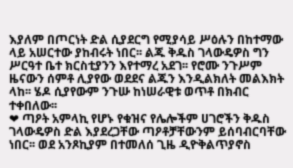እያለም በጦርነት ድል ሲያደርግ የሚያሳይ ሥዕሉን በከተማው ላይ አሠርተው ያከብሩት ነበር፡፡ ልጁ ቅዱስ ገላውዴዎስ ግን ሥርዓተ ቤተ ክርስቲያንን እየተማረ አደገ፡፡ የሮሙ ንጉሥም ዜናውን ሰምቶ ሊያየው ወደደና ልጁን እንዲልክለት መልእክት ላከ፡፡ ሄዶ ሲያየውም ንጉሡ ከነሠራዊቱ ወጥቶ በክብር ተቀበለው፡፡
❤ ጣዖት አምላኪ የሆኑ የቁዝና የሌሎችም ሀገሮችን ቅዱስ ገላውዴዎስ ድል እያደረጋቸው ጣዖቶቻቸውንም ይሰባብርባቸው ነበር፡፡ ወደ አንጾኪያም በተመለሰ ጊዜ ዲዮቅልጥያኖስ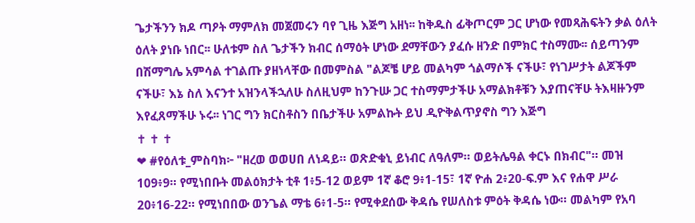ጌታችንን ክዶ ጣዖት ማምለክ መጀመሩን ባየ ጊዜ እጅግ አዘነ፡፡ ከቅዱስ ፊቅጦርም ጋር ሆነው የመጻሕፍትን ቃል ዕለት ዕለት ያነቡ ነበር፡፡ ሁለቱም ስለ ጌታችን ክብር ሰማዕት ሆነው ደማቸውን ያፈሱ ዘንድ በምክር ተስማሙ፡፡ ሰይጣንም በሽማግሌ አምሳል ተገልጡ ያዘነላቸው በመምስል "ልጆቼ ሆይ መልካም ጎልማሶች ናችሁ፣ የነገሥታት ልጆችም ናችሁ፣ እኔ ስለ እናንተ አዝንላችኋለሁ ስለዚህም ከንጉሡ ጋር ተስማምታችሁ አማልክቶቹን እያጠናቸሁ ትእዛዙንም እየፈጸማችሁ ኑሩ፡፡ ነገር ግን ክርስቶስን በቤታችሁ አምልኩት ይህ ዲዮቅልጥያኖስ ግን እጅግ
✝ ✝ ✝
❤ #የዕለቱ_ምስባክ፦ "ዘረወ ወወሀበ ለነዳይ። ወጽድቁኒ ይነብር ለዓለም። ወይትሌዓል ቀርኑ በክብር"። መዝ 109፥9። የሚነበቡት መልዕክታት ቲቶ 1፥5-12 ወይም 1ኛ ቆሮ 9፥1-15፣ 1ኛ ዮሐ 2፥20-ፍ.ም እና የሐዋ ሥራ 20፥16-22። የሚነበበው ወንጌል ማቴ 6፥1-5። የሚቀደሰው ቅዳሴ የሠለስቱ ምዕት ቅዳሴ ነው። መልካም የአባ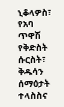ኒቆላዎስ፣ የአባ ጥዋሽ የቅድስት ሱርስት፣ ቅዱሳን ሰማዕታት ተላስስና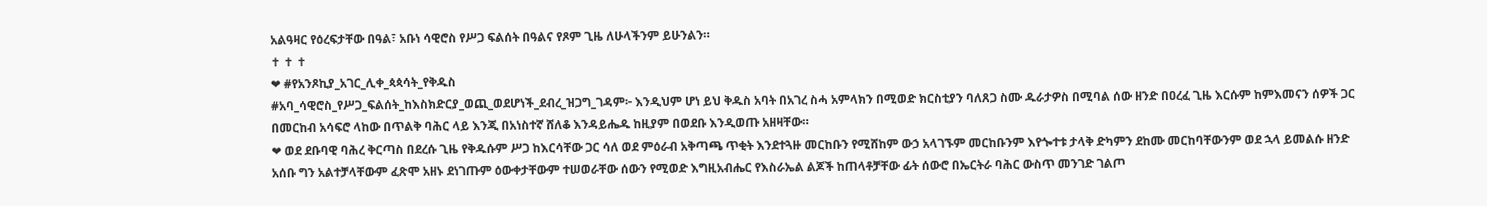አልዓዛር የዕረፍታቸው በዓል፣ አቡነ ሳዊሮስ የሥጋ ፍልሰት በዓልና የጾም ጊዜ ለሁላችንም ይሁንልን።
✝ ✝ ✝
❤ #የአንጾኪያ_አገር_ሊቀ_ጳጳሳት_የቅዱስ
#አባ_ሳዊሮስ_የሥጋ_ፍልሰት_ከእስክድርያ_ወጪ_ወደሆነች_ደብረ_ዝጋግ_ገዳም፦ እንዲህም ሆነ ይህ ቅዱስ አባት በአገረ ስሓ አምላክን በሚወድ ክርስቲያን ባለጸጋ ስሙ ዱራታዎስ በሚባል ሰው ዘንድ በዐረፈ ጊዜ እርሱም ከምእመናን ሰዎች ጋር በመርከብ አሳፍሮ ላከው በጥልቅ ባሕር ላይ እንጂ በአነስተኛ ሸለቆ እንዳይሔዱ ከዚያም በወደቡ እንዲወጡ አዘዛቸው።
❤ ወደ ደቡባዊ ባሕረ ቅርጣስ በደረሱ ጊዜ የቅዱሱም ሥጋ ከእርሳቸው ጋር ሳለ ወደ ምዕራብ አቅጣጫ ጥቂት እንደተጓዙ መርከቡን የሚሸከም ውኃ አላገኙም መርከቡንም እየጐተቱ ታላቅ ድካምን ደከሙ መርከባቸውንም ወደ ኋላ ይመልሱ ዘንድ አሰቡ ግን አልተቻላቸውም ፈጽሞ አዘኑ ደነገጡም ዕውቀታቸውም ተሠወራቸው ሰውን የሚወድ እግዚአብሔር የእስራኤል ልጆች ከጠላቶቻቸው ፊት ሰውሮ በኤርትራ ባሕር ውስጥ መንገድ ገልጦ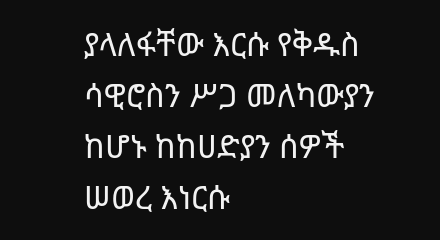ያላለፋቸው እርሱ የቅዱስ ሳዊሮስን ሥጋ መለካውያን ከሆኑ ከከሀድያን ሰዎች ሠወረ እነርሱ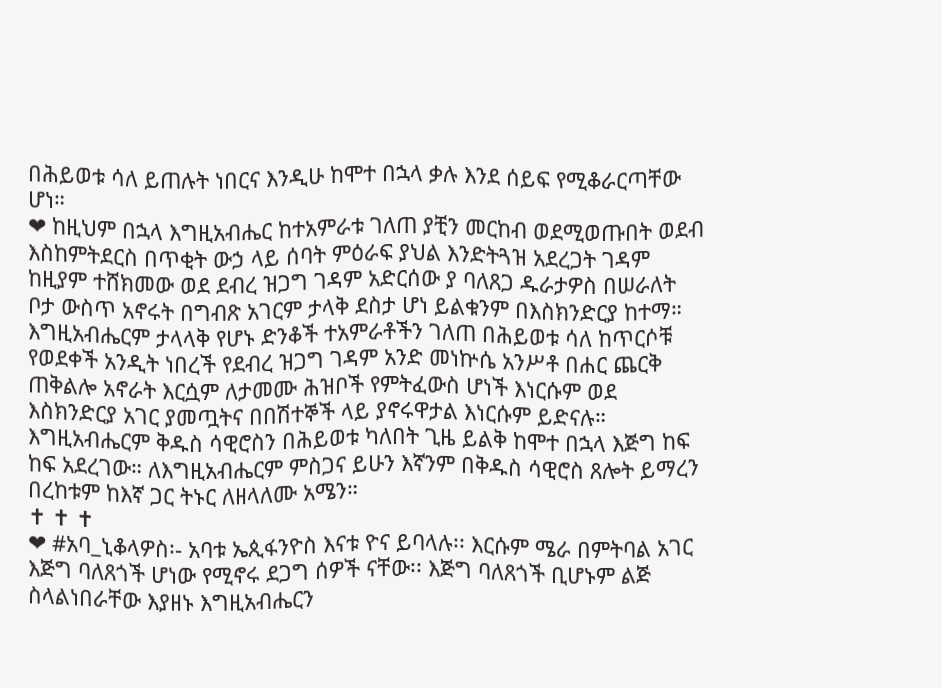በሕይወቱ ሳለ ይጠሉት ነበርና እንዲሁ ከሞተ በኋላ ቃሉ እንደ ሰይፍ የሚቆራርጣቸው ሆነ።
❤ ከዚህም በኋላ እግዚአብሔር ከተአምራቱ ገለጠ ያቺን መርከብ ወደሚወጡበት ወደብ እስከምትደርስ በጥቂት ውኃ ላይ ሰባት ምዕራፍ ያህል እንድትጓዝ አደረጋት ገዳም ከዚያም ተሸክመው ወደ ደብረ ዝጋግ ገዳም አድርሰው ያ ባለጸጋ ዱራታዎስ በሠራለት ቦታ ውስጥ አኖሩት በግብጽ አገርም ታላቅ ደስታ ሆነ ይልቁንም በእስክንድርያ ከተማ። እግዚአብሔርም ታላላቅ የሆኑ ድንቆች ተአምራቶችን ገለጠ በሕይወቱ ሳለ ከጥርሶቹ የወደቀች አንዲት ነበረች የደብረ ዝጋግ ገዳም አንድ መነኵሴ አንሥቶ በሐር ጨርቅ ጠቅልሎ አኖራት እርሷም ለታመሙ ሕዝቦች የምትፈውስ ሆነች እነርሱም ወደ እስክንድርያ አገር ያመጧትና በበሽተኞች ላይ ያኖሩዋታል እነርሱም ይድናሉ። እግዚአብሔርም ቅዱስ ሳዊሮስን በሕይወቱ ካለበት ጊዜ ይልቅ ከሞተ በኋላ እጅግ ከፍ ከፍ አደረገው። ለእግዚአብሔርም ምስጋና ይሁን እኛንም በቅዱስ ሳዊሮስ ጸሎት ይማረን በረከቱም ከእኛ ጋር ትኑር ለዘላለሙ አሜን።
✝ ✝ ✝
❤ #አባ_ኒቆላዎስ፡- አባቱ ኤጲፋንዮስ እናቱ ዮና ይባላሉ፡፡ እርሱም ሜራ በምትባል አገር እጅግ ባለጸጎች ሆነው የሚኖሩ ደጋግ ሰዎች ናቸው፡፡ እጅግ ባለጸጎች ቢሆኑም ልጅ ስላልነበራቸው እያዘኑ እግዚአብሔርን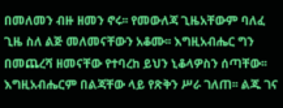በመለመን ብዙ ዘመን ኖሩ፡፡ የመውለጃ ጊዜአቸውም ባለፈ ጊዜ ስለ ልጅ መለመናቸውን አቆሙ፡፡ እግዚአብሔር ግን በመጨረሻ ዘመናቸው የተባረከ ይህን ኒቆላዎስን ሰጣቸው፡፡ እግዚአብሔርም በልጃቸው ላይ የጽቅን ሥራ ገለጠ፡፡ ልጁ ገና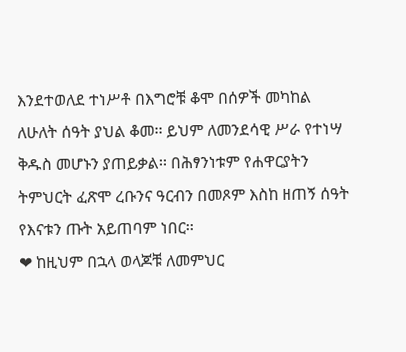እንደተወለደ ተነሥቶ በእግሮቹ ቆሞ በሰዎች መካከል ለሁለት ሰዓት ያህል ቆመ፡፡ ይህም ለመንደሳዊ ሥራ የተነሣ ቅዱስ መሆኑን ያጠይቃል፡፡ በሕፃንነቱም የሐዋርያትን ትምህርት ፈጽሞ ረቡንና ዓርብን በመጾም እስከ ዘጠኝ ሰዓት የእናቱን ጡት አይጠባም ነበር፡፡
❤ ከዚህም በኋላ ወላጆቹ ለመምህር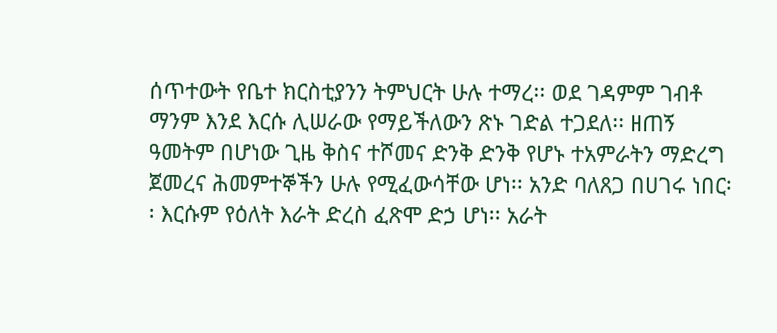ሰጥተውት የቤተ ክርስቲያንን ትምህርት ሁሉ ተማረ፡፡ ወደ ገዳምም ገብቶ ማንም እንደ እርሱ ሊሠራው የማይችለውን ጽኑ ገድል ተጋደለ፡፡ ዘጠኝ ዓመትም በሆነው ጊዜ ቅስና ተሾመና ድንቅ ድንቅ የሆኑ ተአምራትን ማድረግ ጀመረና ሕመምተኞችን ሁሉ የሚፈውሳቸው ሆነ፡፡ አንድ ባለጸጋ በሀገሩ ነበር፡፡ እርሱም የዕለት እራት ድረስ ፈጽሞ ድኃ ሆነ፡፡ አራት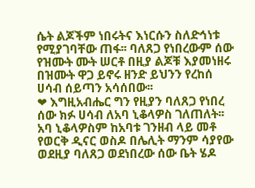ሴት ልጆችም ነበሩትና እነርሱን ስለድኅነቱ የሚያገባቸው ጠፋ፡፡ ባለጸጋ የነበረውም ሰው የዝሙት ሙት ሠርቶ በዚያ ልጆቹ እያመነዘሩ በዝሙት ዋጋ ይኖሩ ዘንድ ይህንን የረከሰ ሀሳብ ሰይጣን አሳሰበው፡፡
❤ እግዚአብሔር ግን የዚያን ባለጸጋ የነበረ ሰው ክፉ ሀሳብ ለአባ ኒቆላዎስ ገለጠለት፡፡ አባ ኒቆላዎስም ከአባቱ ገንዘብ ላይ መቶ የወርቅ ዲናር ወስዶ በሌሊት ማንም ሳያየው ወደዚያ ባለጸጋ ወደነበረው ሰው ቤት ሄዶ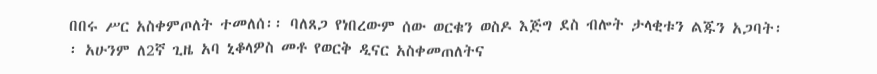በበሩ ሥር አስቀምጦለት ተመለሰ፡፡ ባለጸጋ የነበረውም ሰው ወርቁን ወስዶ እጅግ ደስ ብሎት ታላቂቱን ልጁን አጋባት፡፡ አሁንም ለ2ኛ ጊዜ አባ ኒቆላዎስ መቶ የወርቅ ዲናር አስቀመጠለትና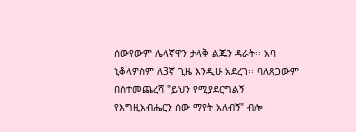ሰውየውም ሌላኛዋን ታላቅ ልጁን ዳራት፡፡ አባ ኒቆላዎስም ለ3ኛ ጊዜ እንዲሁ አደረገ፡፡ ባለጸጋውም በስተመጨረሻ "ይህን የሚያደርግልኝ የእግዚአብሔርን ሰው ማየት አለብኝ" ብሎ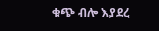ቁጭ ብሎ እያደረ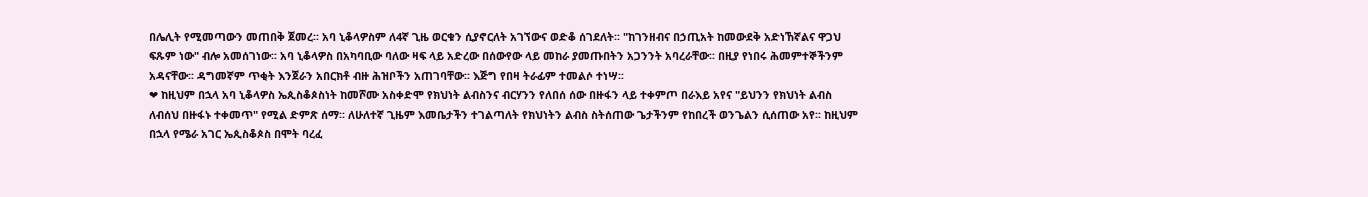በሌሊት የሚመጣውን መጠበቅ ጀመረ፡፡ አባ ኒቆላዎስም ለ4ኛ ጊዜ ወርቁን ሲያኖርለት አገኘውና ወድቆ ሰገደለት፡፡ "ከገንዘብና በኃጢአት ከመውደቅ አድነኸኛልና ዋጋህ ፍጹም ነው" ብሎ አመሰገነው፡፡ አባ ኒቆላዎስ በአካባቢው ባለው ዛፍ ላይ አድረው በሰውየው ላይ መከራ ያመጡበትን አጋንንት አባረራቸው፡፡ በዚያ የነበሩ ሕመምተኞችንም አዳናቸው፡፡ ዳግመኛም ጥቂት እንጀራን አበርክቶ ብዙ ሕዝቦችን አጠገባቸው፡፡ እጅግ የበዛ ትራፊም ተመልሶ ተነሣ፡፡
❤ ከዚህም በኋላ አባ ኒቆላዎስ ኤጲስቆጶስነት ከመሾሙ አስቀድሞ የክህነት ልብስንና ብርሃንን የለበሰ ሰው በዙፋን ላይ ተቀምጦ በራእይ አየና "ይህንን የክህነት ልብስ ለብሰህ በዙፋኑ ተቀመጥ" የሚል ድምጽ ሰማ፡፡ ለሁለተኛ ጊዜም እመቤታችን ተገልጣለት የክህነትን ልብስ ስትሰጠው ጌታችንም የከበረች ወንጌልን ሲሰጠው አየ፡፡ ከዚህም በኋላ የሜራ አገር ኤጲስቆጶስ በሞት ባረፈ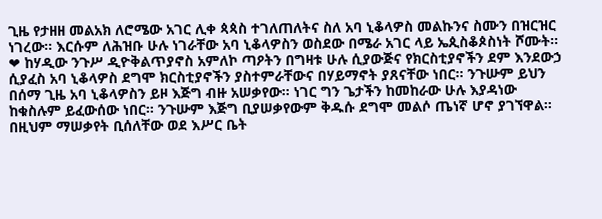ጊዜ የታዘዘ መልአክ ለሮሜው አገር ሊቀ ጳጳስ ተገለጠለትና ስለ አባ ኒቆላዎስ መልኩንና ስሙን በዝርዝር ነገረው፡፡ እርሱም ለሕዝቡ ሁሉ ነገራቸው አባ ኒቆላዎስን ወስደው በሜራ አገር ላይ ኤጲስቆጶስነት ሾሙት፡፡
❤ ከሃዲው ንጉሥ ዲዮቅልጥያኖስ አምለኮ ጣዖትን በግዛቱ ሁሉ ሲያውጅና የክርስቲያኖችን ደም እንደውኃ ሲያፈስ አባ ኒቆላዎስ ደግሞ ክርስቲያኖችን ያስተምራቸውና በሃይማኖት ያጸናቸው ነበር፡፡ ንጉሡም ይህን በሰማ ጊዜ አባ ኒቆላዎስን ይዞ እጅግ ብዙ አሠቃየው፡፡ ነገር ግን ጌታችን ከመከራው ሁሉ እያዳነው ከቁስሉም ይፈውሰው ነበር፡፡ ንጉሡም እጅግ ቢያሠቃየውም ቅዱሱ ደግሞ መልሶ ጤነኛ ሆኖ ያገኘዋል፡፡ በዚህም ማሠቃየት ቢሰለቸው ወደ እሥር ቤት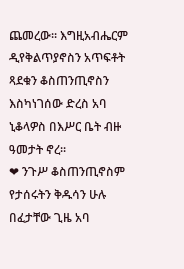ጨመረው፡፡ እግዚአብሔርም ዲየቅልጥያኖስን አጥፍቶት ጻደቁን ቆስጠንጢኖስን እስካነገሰው ድረስ አባ ኒቆላዎስ በእሥር ቤት ብዙ ዓመታት ኖረ፡፡
❤ ንጉሥ ቆስጠንጢኖስም የታሰሩትን ቅዱሳን ሁሉ በፈታቸው ጊዜ አባ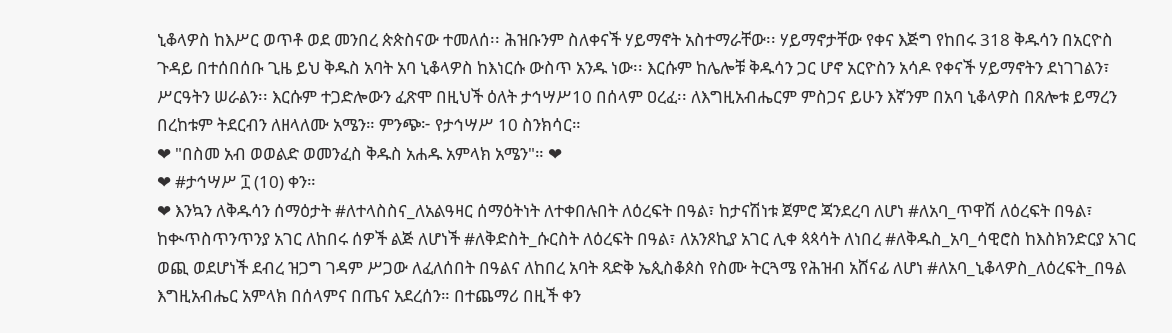ኒቆላዎስ ከእሥር ወጥቶ ወደ መንበረ ጵጵስናው ተመለሰ፡፡ ሕዝቡንም ስለቀናች ሃይማኖት አስተማራቸው፡፡ ሃይማኖታቸው የቀና እጅግ የከበሩ 318 ቅዱሳን በአርዮስ ጉዳይ በተሰበሰቡ ጊዜ ይህ ቅዱስ አባት አባ ኒቆላዎስ ከእነርሱ ውስጥ አንዱ ነው፡፡ እርሱም ከሌሎቹ ቅዱሳን ጋር ሆኖ አርዮስን አሳዶ የቀናች ሃይማኖትን ደነገገልን፣ ሥርዓትን ሠራልን፡፡ እርሱም ተጋድሎውን ፈጽሞ በዚህች ዕለት ታኅሣሥ10 በሰላም ዐረፈ፡፡ ለእግዚአብሔርም ምስጋና ይሁን እኛንም በአባ ኒቆላዎስ በጸሎቱ ይማረን በረከቱም ትደርብን ለዘላለሙ አሜን። ምንጭ፦ የታኅሣሥ 10 ስንክሳር።
❤ "በስመ አብ ወወልድ ወመንፈስ ቅዱስ አሐዱ አምላክ አሜን"። ❤
❤ #ታኅሣሥ ፲ (10) ቀን።
❤ እንኳን ለቅዱሳን ሰማዕታት #ለተላስስና_ለአልዓዛር ሰማዕትነት ለተቀበሉበት ለዕረፍት በዓል፣ ከታናሽነቱ ጀምሮ ጃንደረባ ለሆነ #ለአባ_ጥዋሽ ለዕረፍት በዓል፣ ከቊጥስጥንጥንያ አገር ለከበሩ ሰዎች ልጅ ለሆነች #ለቅድስት_ሱርስት ለዕረፍት በዓል፣ ለአንጾኪያ አገር ሊቀ ጳጳሳት ለነበረ #ለቅዱስ_አባ_ሳዊሮስ ከእስክንድርያ አገር ወጪ ወደሆነች ደብረ ዝጋግ ገዳም ሥጋው ለፈለሰበት በዓልና ለከበረ አባት ጻድቅ ኤጲስቆጶስ የስሙ ትርጓሜ የሕዝብ አሸናፊ ለሆነ #ለአባ_ኒቆላዎስ_ለዕረፍት_በዓል እግዚአብሔር አምላክ በሰላምና በጤና አደረሰን። በተጨማሪ በዚች ቀን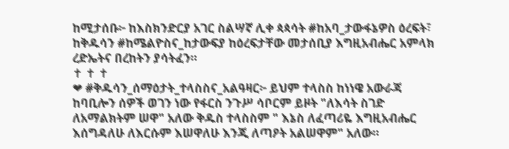ከሚታሰቡ፦ ከእስክንድርያ አገር ስልሣኛ ሊቀ ጳጳሳት #ከአባ_ታውፋኔዎስ ዕረፍት፣ ከቅዱሳን #ከሜልዮስና_ከታውፍያ ከዕረፍታቸው መታሰቢያ እግዚአብሔር አምላክ ረድኤትና በረከትን ያሳትፈን።
✝ ✝ ✝
❤ #ቅዱሳን_ሰማዕታት_ተላስስና_አልዓዛር፦ ይህም ተላስስ ከነነዌ አውራጃ ከባቢሎን ሰዎች ወገን ነው የፋርስ ንጉሥ ሳቦርም ይዞት "ለእሳት ስገድ ለአማልክትም ሠዋ" አለው ቅዱስ ተላስስም " እኔስ ለፈጣሪዬ እግዚአብሔር እሰግዳለሁ ለእርሱም እሠዋለሁ እንጂ ለጣዖት አልሠዋም" አለው።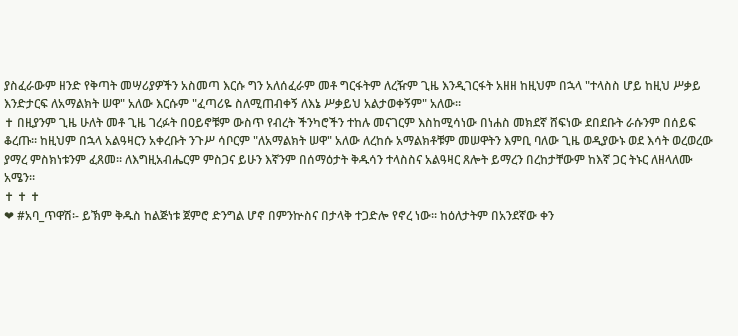ያስፈራውም ዘንድ የቅጣት መሣሪያዎችን አስመጣ እርሱ ግን አለሰፈራም መቶ ግርፋትም ለረዥም ጊዜ እንዲገርፋት አዘዘ ከዚህም በኋላ "ተላስስ ሆይ ከዚህ ሥቃይ እንድታርፍ ለአማልክት ሠዋ" አለው እርሱም "ፈጣሪዬ ስለሚጠብቀኝ ለእኔ ሥቃይህ አልታወቀኝም" አለው።
✝ በዚያንም ጊዜ ሁለት መቶ ጊዜ ገረፉት በዐይኖቹም ውስጥ የብረት ችንካሮችን ተከሉ መናገርም እስከሚሳነው በነሐስ መክደኛ ሸፍነው ደበደቡት ራሱንም በሰይፍ ቆረጡ። ከዚህም በኋላ አልዓዛርን አቀረቡት ንጉሥ ሳቦርም "ለአማልክት ሠዋ" አለው ለረከሱ አማልክቶቹም መሠዋትን እምቢ ባለው ጊዜ ወዲያውኑ ወደ እሳት ወረወረው ያማረ ምስክነቱንም ፈጸመ። ለእግዚአብሔርም ምስጋና ይሁን እኛንም በሰማዕታት ቅዱሳን ተላስስና አልዓዛር ጸሎት ይማረን በረከታቸውም ከእኛ ጋር ትኑር ለዘላለሙ አሜን።
✝ ✝ ✝
❤ #አባ_ጥዋሽ፡- ይኽም ቅዱስ ከልጅነቱ ጀምሮ ድንግል ሆኖ በምንኵስና በታላቅ ተጋድሎ የኖረ ነው፡፡ ከዕለታትም በአንደኛው ቀን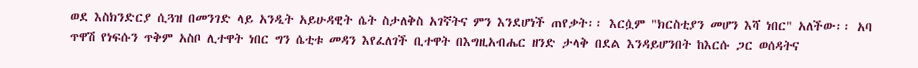ወደ እስክንድርያ ሲጓዝ በመንገድ ላይ አንዲት አይሁዳዊት ሴት ስታለቅስ አገኛትና ምን እንደሆነች ጠየቃት፡፡ እርሷም "ክርስቲያን መሆን እሻ ነበር" አለችው፡፡ አባ ጥዋሽ የነፍሱን ጥቅም አስቦ ሊተዋት ነበር ግን ሴቲቱ መዳን እየፈለገች ቢተዋት በእግዚአብሔር ዘንድ ታላቅ በደል እንዳይሆንበት ከእርሱ ጋር ወሰዳትና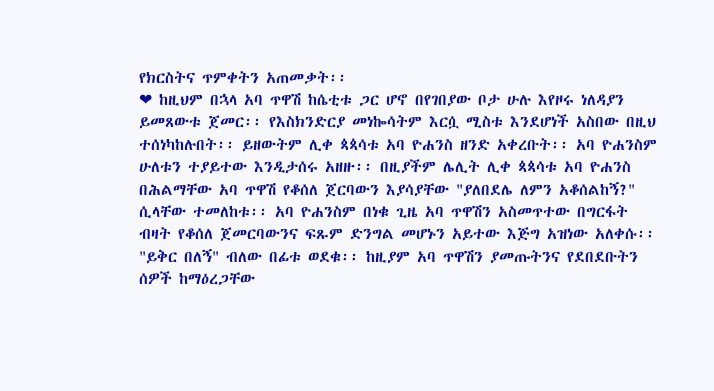የክርስትና ጥምቀትን አጠመቃት፡፡
❤ ከዚህም በኋላ አባ ጥዋሽ ከሴቲቱ ጋር ሆኖ በየገበያው ቦታ ሁሉ እየዞሩ ነለዳያን ይመጸውቱ ጀመር፡፡ የእስክንድርያ መነኰሳትም እርሷ ሚስቱ እንደሆነች አስበው በዚህ ተሰነካከሉበት፡፡ ይዘውትም ሊቀ ጳጳሳቱ አባ ዮሐንስ ዘንድ አቀረቡት፡፡ አባ ዮሐንስም ሁለቱን ተያይተው እንዲታሰሩ አዘዙ፡፡ በዚያችም ሌሊት ሊቀ ጳጳሳቱ አባ ዮሐንስ በሕልማቸው አባ ጥዋሽ የቆሰለ ጀርባውን እያሳያቸው "ያለበደሌ ለምን አቆሰልከኝ?" ሲላቸው ተመለከቱ፡፡ አባ ዮሐንስም በነቁ ጊዜ አባ ጥዋሽን አስመጥተው በግርፋት ብዛት የቆሰለ ጀመርባውንና ፍጹም ድንግል መሆኑን አይተው እጅግ አዝነው አለቀሱ፡፡ "ይቅር በለኝ" ብለው በፊቱ ወደቁ፡፡ ከዚያም አባ ጥዋሽን ያመጡትንና የደበደቡትን ሰዎች ከማዕረጋቸው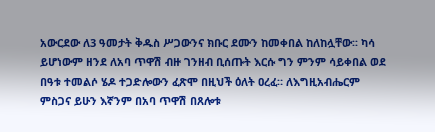አውርደው ለ3 ዓመታት ቅዱስ ሥጋውንና ክቡር ደሙን ከመቀበል ከለከሏቸው፡፡ ካሳ ይሆነውም ዘንደ ለአባ ጥዋሽ ብዙ ገንዘብ ቢሰጡት እርሱ ግን ምንም ሳይቀበል ወደ በዓቱ ተመልሶ ሄዶ ተጋድሎውን ፈጽሞ በዚህች ዕለት ዐረፈ። ለእግዚአብሔርም ምስጋና ይሁን እኛንም በአባ ጥዋሽ በጸሎቱ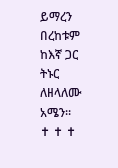ይማረን በረከቱም ከእኛ ጋር ትኑር ለዘላለሙ አሜን።
✝ ✝ ✝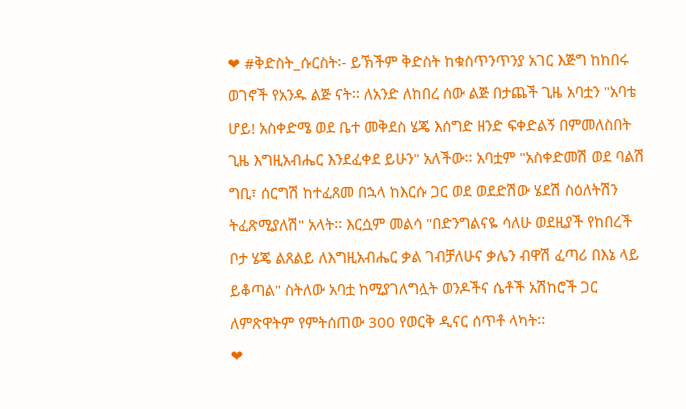❤ #ቅድስት_ሱርስት፡- ይኽችም ቅድስት ከቁስጥንጥንያ አገር እጅግ ከከበሩ ወገኖች የአንዱ ልጅ ናት፡፡ ለአንድ ለከበረ ሰው ልጅ በታጨች ጊዜ አባቷን "አባቴ ሆይ! አስቀድሜ ወደ ቤተ መቅደስ ሄጄ እሰግድ ዘንድ ፍቀድልኝ በምመለስበት ጊዜ እግዚአብሔር እንደፈቀደ ይሁን" አለችው፡፡ አባቷም "አስቀድመሽ ወደ ባልሽ ግቢ፣ ሰርግሽ ከተፈጸመ በኋላ ከእርሱ ጋር ወደ ወደድሽው ሄደሽ ስዕለትሽን ትፈጽሚያለሽ" አላት፡፡ እርሷም መልሳ "በድንግልናዬ ሳለሁ ወደዚያች የከበረች ቦታ ሄጄ ልጸልይ ለእግዚአብሔር ቃል ገብቻለሁና ቃሌን ብዋሽ ፈጣሪ በእኔ ላይ ይቆጣል" ስትለው አባቷ ከሚያገለግሏት ወንዶችና ሴቶች አሽከሮች ጋር ለምጽዋትም የምትሰጠው 300 የወርቅ ዲናር ሰጥቶ ላካት፡፡
❤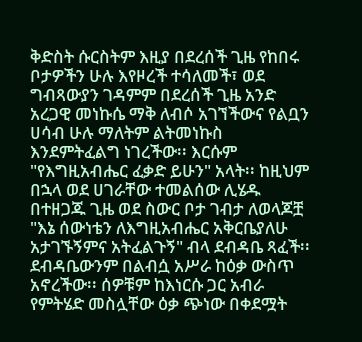ቅድስት ሱርስትም እዚያ በደረሰች ጊዜ የከበሩ ቦታዎችን ሁሉ እየዞረች ተሳለመች፣ ወደ ግብጻውያን ገዳምም በደረሰች ጊዜ አንድ አረጋዊ መነኩሴ ማቅ ለብሶ አገኘችውና የልቧን ሀሳብ ሁሉ ማለትም ልትመነኩስ እንደምትፈልግ ነገረችው፡፡ እርሱም "የእግዚአብሔር ፈቃድ ይሁን" አላት፡፡ ከዚህም በኋላ ወደ ሀገራቸው ተመልሰው ሊሄዱ በተዘጋጁ ጊዜ ወደ ስውር ቦታ ገብታ ለወላጆቿ "እኔ ሰውነቴን ለእግዚአብሔር አቅርቤያለሁ አታገኙኝምና አትፈልጉኝ" ብላ ደብዳቤ ጻፈች፡፡ ደብዳቤውንም በልብሷ አሥራ ከዕቃ ውስጥ አኖረችው፡፡ ሰዎቹም ከእነርሱ ጋር አብራ የምትሄድ መስሏቸው ዕቃ ጭነው በቀደሟት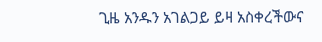ጊዜ አንዱን አገልጋይ ይዛ አስቀረችውና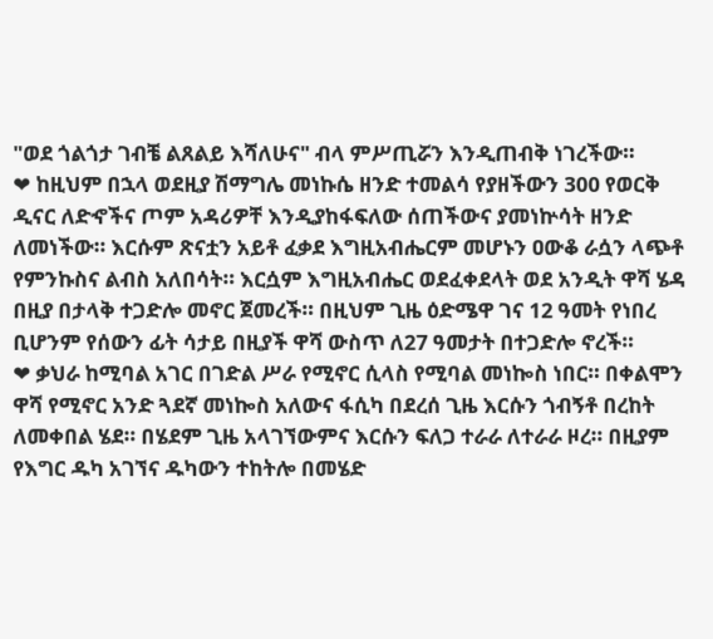"ወደ ጎልጎታ ገብቼ ልጸልይ እሻለሁና" ብላ ምሥጢሯን እንዲጠብቅ ነገረችው፡፡
❤ ከዚህም በኋላ ወደዚያ ሽማግሌ መነኩሴ ዘንድ ተመልሳ የያዘችውን 300 የወርቅ ዲናር ለድኆችና ጦም አዳሪዎቸ እንዲያከፋፍለው ሰጠችውና ያመነኵሳት ዘንድ ለመነችው፡፡ እርሱም ጽናቷን አይቶ ፈቃደ እግዚአብሔርም መሆኑን ዐውቆ ራሷን ላጭቶ የምንኩስና ልብስ አለበሳት፡፡ እርሷም እግዚአብሔር ወደፈቀደላት ወደ አንዲት ዋሻ ሄዳ በዚያ በታላቅ ተጋድሎ መኖር ጀመረች፡፡ በዚህም ጊዜ ዕድሜዋ ገና 12 ዓመት የነበረ ቢሆንም የሰውን ፊት ሳታይ በዚያች ዋሻ ውስጥ ለ27 ዓመታት በተጋድሎ ኖረች፡፡
❤ ቃህራ ከሚባል አገር በገድል ሥራ የሚኖር ሲላስ የሚባል መነኰስ ነበር፡፡ በቀልሞን ዋሻ የሚኖር አንድ ጓደኛ መነኰስ አለውና ፋሲካ በደረሰ ጊዜ እርሱን ጎብኝቶ በረከት ለመቀበል ሄደ፡፡ በሄደም ጊዜ አላገኘውምና እርሱን ፍለጋ ተራራ ለተራራ ዞረ፡፡ በዚያም የእግር ዱካ አገኘና ዱካውን ተከትሎ በመሄድ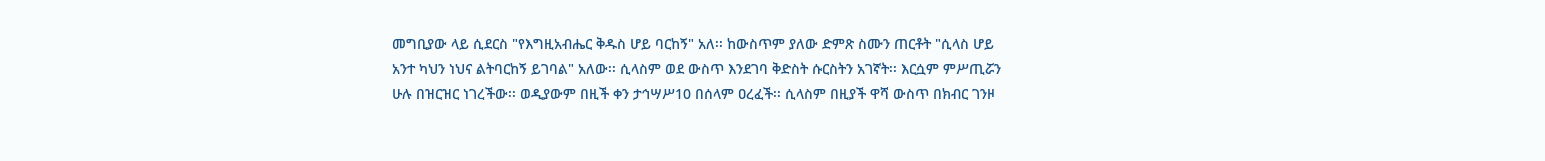መግቢያው ላይ ሲደርስ "የእግዚአብሔር ቅዱስ ሆይ ባርከኝ" አለ፡፡ ከውስጥም ያለው ድምጽ ስሙን ጠርቶት "ሲላስ ሆይ አንተ ካህን ነህና ልትባርከኝ ይገባል" አለው፡፡ ሲላስም ወደ ውስጥ እንደገባ ቅድስት ሱርስትን አገኛት፡፡ እርሷም ምሥጢሯን ሁሉ በዝርዝር ነገረችው፡፡ ወዲያውም በዚች ቀን ታኅሣሥ10 በሰላም ዐረፈች፡፡ ሲላስም በዚያች ዋሻ ውስጥ በክብር ገንዞ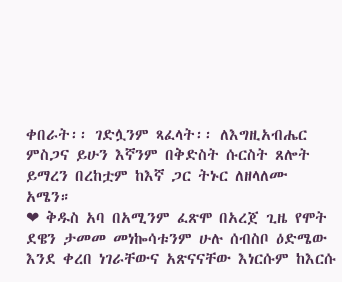ቀበራት፡፡ ገድሏንም ጻፈላት፡፡ ለእግዚአብሔር ምስጋና ይሁን እኛንም በቅድስት ሱርስት ጸሎት ይማረን በረከቷም ከእኛ ጋር ትኑር ለዘላለሙ አሜን።
❤ ቅዱስ አባ በአሚንም ፈጽሞ በአረጀ ጊዜ የሞት ደዌን ታመመ መነኰሳቱንም ሁሉ ሰብስቦ ዕድሜው እንደ ቀረበ ነገራቸውና አጽናናቸው እነርሱም ከእርሱ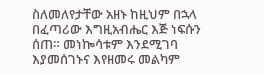ስለመለየታቸው አዘኑ ከዚህም በኋላ በፈጣሪው እግዚአብሔር እጅ ነፍሱን ሰጠ። መነኰሳቱም እንደሚገባ እያመሰገኑና እየዘመሩ መልካም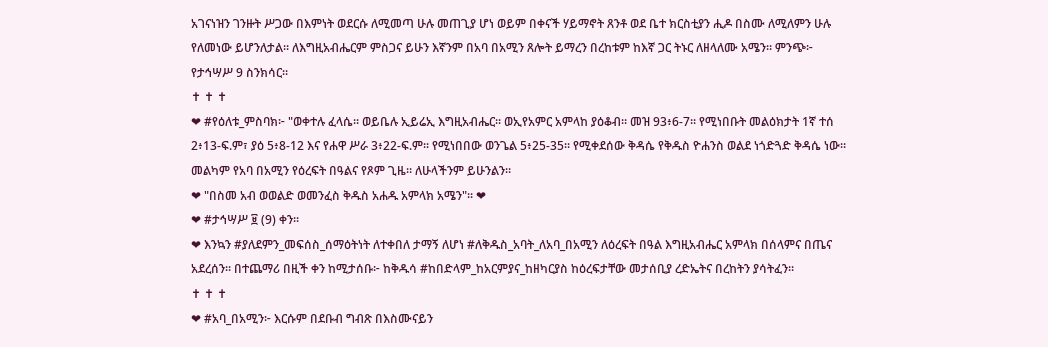አገናነዝን ገንዙት ሥጋው በእምነት ወደርሱ ለሚመጣ ሁሉ መጠጊያ ሆነ ወይም በቀናች ሃይማኖት ጸንቶ ወደ ቤተ ክርስቲያን ሒዶ በስሙ ለሚለምን ሁሉ የለመነው ይሆንለታል። ለእግዚአብሔርም ምስጋና ይሁን እኛንም በአባ በአሚን ጸሎት ይማረን በረከቱም ከእኛ ጋር ትኑር ለዘላለሙ አሜን። ምንጭ፦ የታኅሣሥ 9 ስንክሳር።
✝ ✝ ✝
❤ #የዕለቱ_ምስባክ፦ "ወቀተሉ ፈላሴ። ወይቤሉ ኢይሬኢ እግዚአብሔር። ወኢየአምር አምላከ ያዕቆብ። መዝ 93፥6-7። የሚነበቡት መልዕክታት 1ኛ ተሰ 2፥13-ፍ.ም፣ ያዕ 5፥8-12 እና የሐዋ ሥራ 3፥22-ፍ.ም። የሚነበበው ወንጌል 5፥25-35። የሚቀደሰው ቅዳሴ የቅዱስ ዮሐንስ ወልደ ነጎድጓድ ቅዳሴ ነው። መልካም የአባ በአሚን የዕረፍት በዓልና የጾም ጊዜ። ለሁላችንም ይሁንልን።
❤ "በስመ አብ ወወልድ ወመንፈስ ቅዱስ አሐዱ አምላክ አሜን"። ❤
❤ #ታኅሣሥ ፱ (9) ቀን።
❤ እንኳን #ያለደምን_መፍሰስ_ሰማዕትነት ለተቀበለ ታማኝ ለሆነ #ለቅዱስ_አባት_ለአባ_በአሚን ለዕረፍት በዓል እግዚአብሔር አምላክ በሰላምና በጤና አደረሰን። በተጨማሪ በዚች ቀን ከሚታሰቡ፦ ከቅዱሳ #ከበድላም_ከአርምያና_ከዘካርያስ ከዕረፍታቸው መታሰቢያ ረድኤትና በረከትን ያሳትፈን።
✝ ✝ ✝
❤ #አባ_በአሚን፦ እርሱም በደቡብ ግብጽ በእስሙናይን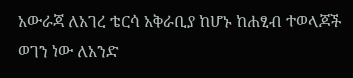አውራጃ ለአገረ ቴርሳ አቅራቢያ ከሆኑ ከሐፂብ ተወላጆች ወገን ነው ለአንድ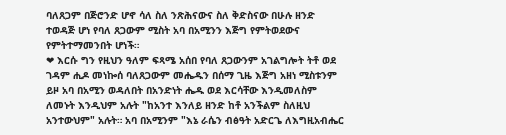ባለጸጋም በጅሮንድ ሆኖ ሳለ ስለ ንጽሕናውና ስለ ቅድስናው በሁሉ ዘንድ ተወዳጅ ሆነ የባለ ጸጋውም ሚስት አባ በአሚንን እጅግ የምትወደውና የምትተማመንበት ሆነች።
❤ እርሱ ግን የዚህን ዓለም ፍጻሜ አሰበ የባለ ጸጋውንም አገልግሎት ትቶ ወደ ገዳም ሒዶ መነኰሰ ባለጸጋውም መሔዱን በሰማ ጊዜ እጅግ አዘነ ሚስቱንም ይዞ አባ በአሚን ወዳለበት በአንድነት ሔዱ ወደ እርሳቸው እንዲመለስም ለመኑት እንዲህም አሉት "ከአንተ እንለይ ዘንድ ከቶ አንችልም ስለዚህ አንተውህም" አሉት። አባ በአሚንም "እኔ ራሴን ብፅዓት አድርጌ ለእግዚአብሔር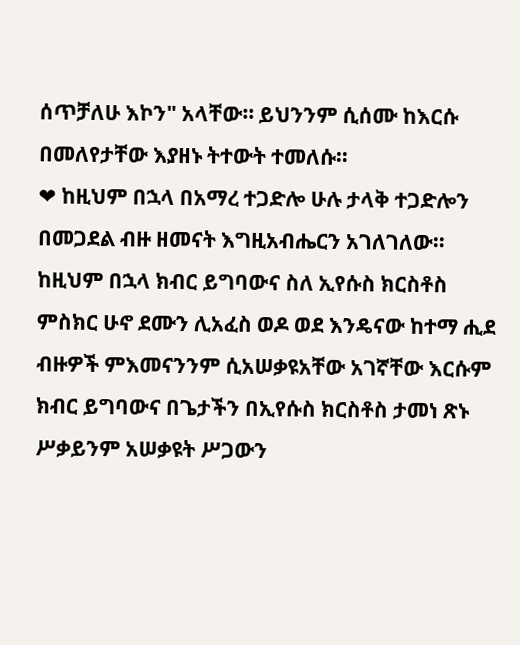ሰጥቻለሁ እኮን" አላቸው። ይህንንም ሲሰሙ ከእርሱ በመለየታቸው እያዘኑ ትተውት ተመለሱ።
❤ ከዚህም በኋላ በአማረ ተጋድሎ ሁሉ ታላቅ ተጋድሎን በመጋደል ብዙ ዘመናት እግዚአብሔርን አገለገለው። ከዚህም በኋላ ክብር ይግባውና ስለ ኢየሱስ ክርስቶስ ምስክር ሁኖ ደሙን ሊአፈስ ወዶ ወደ እንዴናው ከተማ ሒደ ብዙዎች ምእመናንንም ሲአሠቃዩአቸው አገኛቸው እርሱም ክብር ይግባውና በጌታችን በኢየሱስ ክርስቶስ ታመነ ጽኑ ሥቃይንም አሠቃዩት ሥጋውን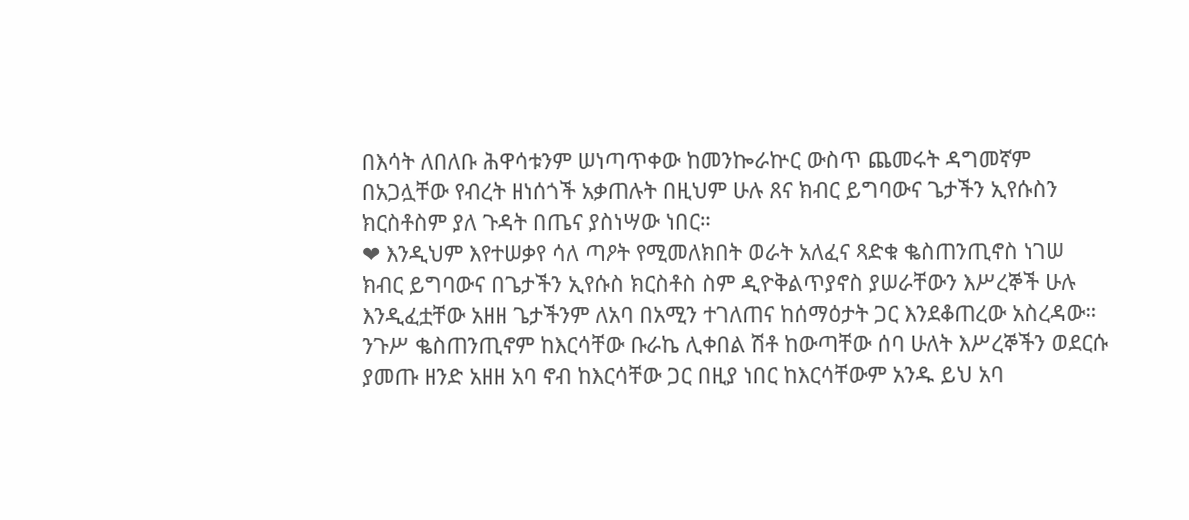በእሳት ለበለቡ ሕዋሳቱንም ሠነጣጥቀው ከመንኰራኵር ውስጥ ጨመሩት ዳግመኛም በአጋሏቸው የብረት ዘነሰጎች አቃጠሉት በዚህም ሁሉ ጸና ክብር ይግባውና ጌታችን ኢየሱስን ክርስቶስም ያለ ጉዳት በጤና ያስነሣው ነበር።
❤ እንዲህም እየተሠቃየ ሳለ ጣዖት የሚመለክበት ወራት አለፈና ጻድቁ ቈስጠንጢኖስ ነገሠ ክብር ይግባውና በጌታችን ኢየሱስ ክርስቶስ ስም ዲዮቅልጥያኖስ ያሠራቸውን እሥረኞች ሁሉ እንዲፈቷቸው አዘዘ ጌታችንም ለአባ በአሚን ተገለጠና ከሰማዕታት ጋር እንደቆጠረው አስረዳው። ንጉሥ ቈስጠንጢኖም ከእርሳቸው ቡራኬ ሊቀበል ሽቶ ከውጣቸው ሰባ ሁለት እሥረኞችን ወደርሱ ያመጡ ዘንድ አዘዘ አባ ኖብ ከእርሳቸው ጋር በዚያ ነበር ከእርሳቸውም አንዱ ይህ አባ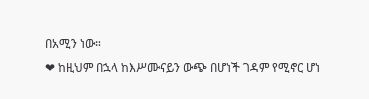በአሚን ነው።
❤ ከዚህም በኋላ ከእሥሙናይን ውጭ በሆነች ገዳም የሚኖር ሆነ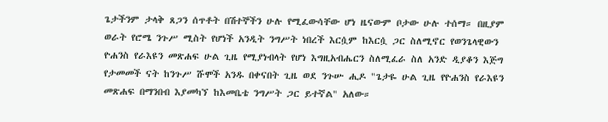ጌታችንም ታላቅ ጸጋን ሰጥቶት በሽተኞችን ሁሉ የሚፈውሳቸው ሆነ ዜናውም ቦታው ሁሉ ተሰማ። በዚያም ወራት የሮሜ ንጉሥ ሚስት የሆነች አንዲት ንግሥት ነበረች እርሷም ከእርሷ ጋር ስለሚኖር የወንጌላዊውን ዮሐንስ የራእዩን መጽሐፍ ሁል ጊዜ የሚያነብላት የሆነ እግዚአብሔርን ስለሚፈራ ስለ አንድ ዲያቆን እጅግ የታመመች ናት ከንጉሥ ሹሞች አንዱ በቀናበት ጊዜ ወደ ንጉሡ ሒዶ "ጌታዬ ሁል ጊዜ የዮሐንስ የራእዩን መጽሐፍ በማንበብ እያመካኘ ከእመቤቴ ንግሥት ጋር ይተኛል" አለው።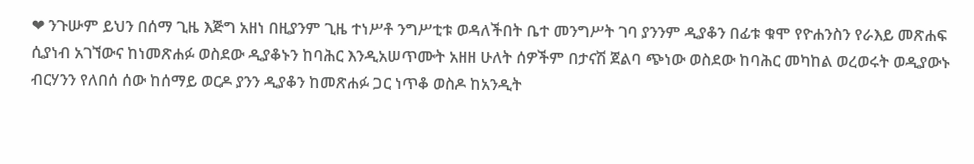❤ ንጉሡም ይህን በሰማ ጊዜ እጅግ አዘነ በዚያንም ጊዜ ተነሥቶ ንግሥቲቱ ወዳለችበት ቤተ መንግሥት ገባ ያንንም ዲያቆን በፊቱ ቁሞ የዮሐንስን የራእይ መጽሐፍ ሲያነብ አገኘውና ከነመጽሐፉ ወስደው ዲያቆኑን ከባሕር እንዲአሠጥሙት አዘዘ ሁለት ሰዎችም በታናሽ ጀልባ ጭነው ወስደው ከባሕር መካከል ወረወሩት ወዲያውኑ ብርሃንን የለበሰ ሰው ከሰማይ ወርዶ ያንን ዲያቆን ከመጽሐፉ ጋር ነጥቆ ወስዶ ከአንዲት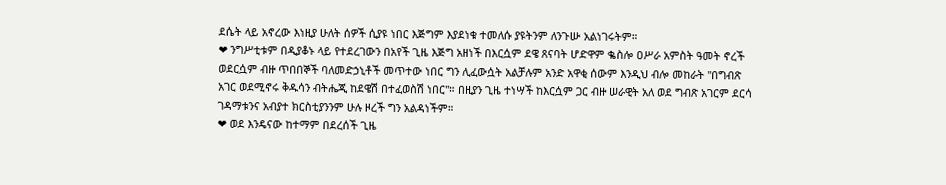ደሴት ላይ አኖረው እነዚያ ሁለት ሰዎች ሲያዩ ነበር እጅግም እያደነቁ ተመለሱ ያዩትንም ለንጉሡ አልነገሩትም።
❤ ንግሥቲቱም በዲያቆኑ ላይ የተደረገውን በአየች ጊዜ እጅግ አዘነች በእርሷም ደዌ ጸናባት ሆድዋም ቈስሎ ዐሥራ አምስት ዓመት ኖረች ወደርሷም ብዙ ጥበበኞች ባለመድኃኒቶች መጥተው ነበር ግን ሊፈውሷት አልቻሉም አንድ አዋቂ ሰውም እንዲህ ብሎ መከራት "በግብጽ አገር ወደሚኖሩ ቅዱሳን ብትሔጂ ከደዌሽ በተፈወስሽ ነበር"። በዚያን ጊዜ ተነሣች ከእርሷም ጋር ብዙ ሠራዊት አለ ወደ ግብጽ አገርም ደርሳ ገዳማቱንና አብያተ ክርስቲያንንም ሁሉ ዞረች ግን አልዳነችም።
❤ ወደ እንዴናው ከተማም በደረሰች ጊዜ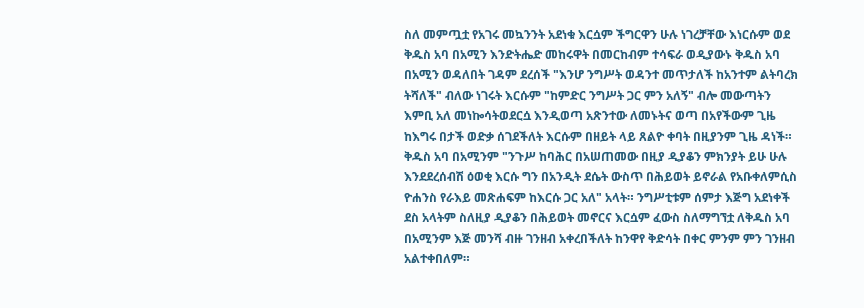ስለ መምጧቷ የአገሩ መኳንንት አደነቁ እርሷም ችግርዋን ሁሉ ነገረቻቸው እነርሱም ወደ ቅዱስ አባ በአሚን እንድትሔድ መከሩዋት በመርከብም ተሳፍራ ወዲያውኑ ቅዱስ አባ በአሚን ወዳለበት ገዳም ደረሰች "እንሆ ንግሥት ወዳንተ መጥታለች ከአንተም ልትባረክ ትሻለች" ብለው ነገሩት እርሱም "ከምድር ንግሥት ጋር ምን አለኝ" ብሎ መውጣትን እምቢ አለ መነኰሳትወደርሷ እንዲወጣ አጽንተው ለመኑትና ወጣ በአየችውም ጊዜ ከእግሩ በታች ወድቃ ሰገደችለት እርሱም በዘይት ላይ ጸልዮ ቀባት በዚያንም ጊዜ ዳነች። ቅዱስ አባ በአሚንም "ንጉሥ ከባሕር በአሠጠመው በዚያ ዲያቆን ምክንያት ይሁ ሁሉ እንደደረሰብሽ ዕወቂ እርሱ ግን በአንዲት ደሴት ውስጥ በሕይወት ይኖራል የአቡቀለምሲስ ዮሐንስ የራእይ መጽሐፍም ከእርሱ ጋር አለ" አላት። ንግሥቲቱም ሰምታ እጅግ አደነቀች ደስ አላትም ስለዚያ ዲያቆን በሕይወት መኖርና እርሷም ፈውስ ስለማግኘቷ ለቅዱስ አባ በአሚንም እጅ መንሻ ብዙ ገንዘብ አቀረበችለት ከንዋየ ቅድሳት በቀር ምንም ምን ገንዘብ አልተቀበለም።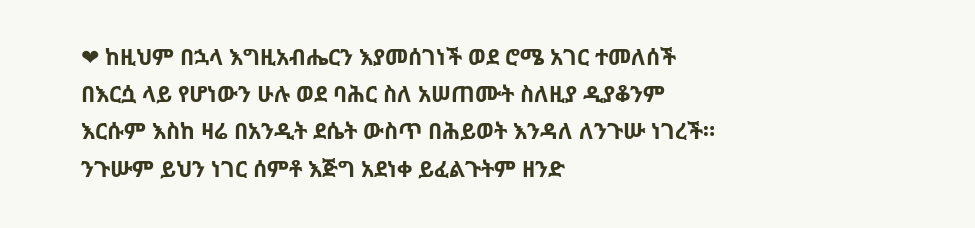❤ ከዚህም በኋላ እግዚአብሔርን እያመሰገነች ወደ ሮሜ አገር ተመለሰች በእርሷ ላይ የሆነውን ሁሉ ወደ ባሕር ስለ አሠጠሙት ስለዚያ ዲያቆንም እርሱም እስከ ዛሬ በአንዲት ደሴት ውስጥ በሕይወት እንዳለ ለንጉሡ ነገረች። ንጉሡም ይህን ነገር ሰምቶ እጅግ አደነቀ ይፈልጉትም ዘንድ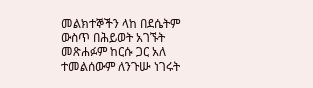መልክተኞችን ላከ በደሴትም ውስጥ በሕይወት አገኙት መጽሐፉም ከርሱ ጋር አለ ተመልሰውም ለንጉሡ ነገሩት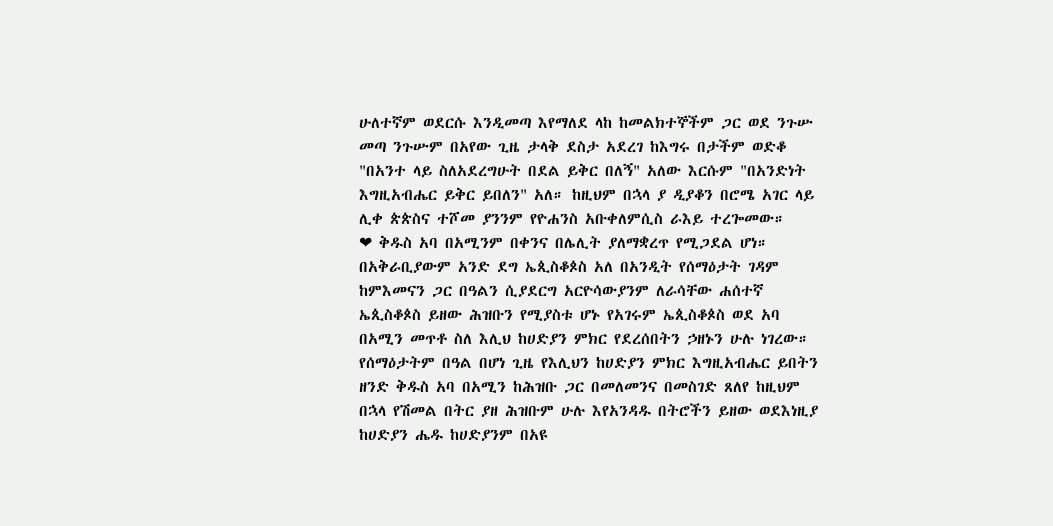ሁለተኛም ወደርሱ እንዲመጣ እየማለደ ላከ ከመልክተኞችም ጋር ወደ ንጉሡ መጣ ንጉሡም በአየው ጊዜ ታላቅ ደስታ አደረገ ከእግሩ በታችም ወድቆ "በአንተ ላይ ስለአደረግሁት በደል ይቅር በለኝ" አለው እርሱም "በአንድነት እግዚአብሔር ይቅር ይበለን" አለ። ከዚህም በኋላ ያ ዲያቆን በሮሜ አገር ላይ ሊቀ ጵጵስና ተሾመ ያንንም የዮሐንስ አቡቀለምሲስ ራእይ ተረጐመው።
❤ ቅዱስ አባ በአሚንም በቀንና በሌሊት ያለማቋረጥ የሚጋደል ሆነ። በአቅራቢያውም አንድ ደግ ኤጲስቆጶስ አለ በአንዲት የሰማዕታት ገዳም ከምእመናን ጋር በዓልን ሲያደርግ አርዮሳውያንም ለራሳቸው ሐሰተኛ ኤጲስቆጶስ ይዘው ሕዝቡን የሚያስቱ ሆኑ የአገሩም ኤጲስቆጶስ ወደ አባ በአሚን መጥቶ ስለ እሊህ ከሀድያን ምክር የደረሰበትን ኃዘኑን ሁሉ ነገረው። የሰማዕታትም በዓል በሆነ ጊዜ የእሊህን ከሀድያን ምክር እግዚአብሔር ይበትን ዘንድ ቅዱስ አባ በአሚን ከሕዝቡ ጋር በመለመንና በመስገድ ጸለየ ከዚህም በኋላ የሽመል በትር ያዘ ሕዝቡም ሁሉ እየአንዳዱ በትሮችን ይዘው ወደእነዚያ ከሀድያን ሔዱ ከሀድያንም በአዩ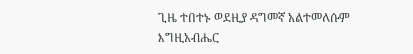ጊዜ ተበተኑ ወደዚያ ዳግመኛ አልተመለሱም እግዚአብሔር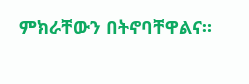ምክራቸውን በትኖባቸዋልና።